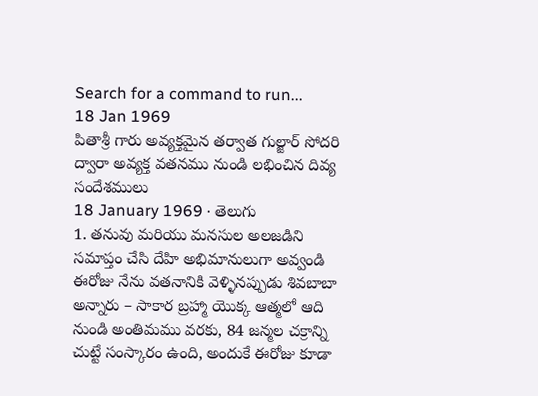Search for a command to run...
18 Jan 1969
పితాశ్రీ గారు అవ్యక్తమైన తర్వాత గుల్జార్ సోదరి ద్వారా అవ్యక్త వతనము నుండి లభించిన దివ్య సందేశములు
18 January 1969 · తెలుగు
1. తనువు మరియు మనసుల అలజడిని సమాప్తం చేసి దేహి అభిమానులుగా అవ్వండి
ఈరోజు నేను వతనానికి వెళ్ళినప్పుడు శివబాబా అన్నారు – సాకార బ్రహ్మా యొక్క ఆత్మలో ఆది నుండి అంతిమము వరకు, 84 జన్మల చక్రాన్ని చుట్టే సంస్కారం ఉంది, అందుకే ఈరోజు కూడా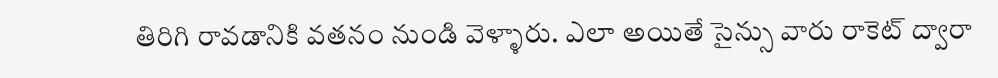తిరిగి రావడానికి వతనం నుండి వెళ్ళారు. ఎలా అయితే సైన్సు వారు రాకెట్ ద్వారా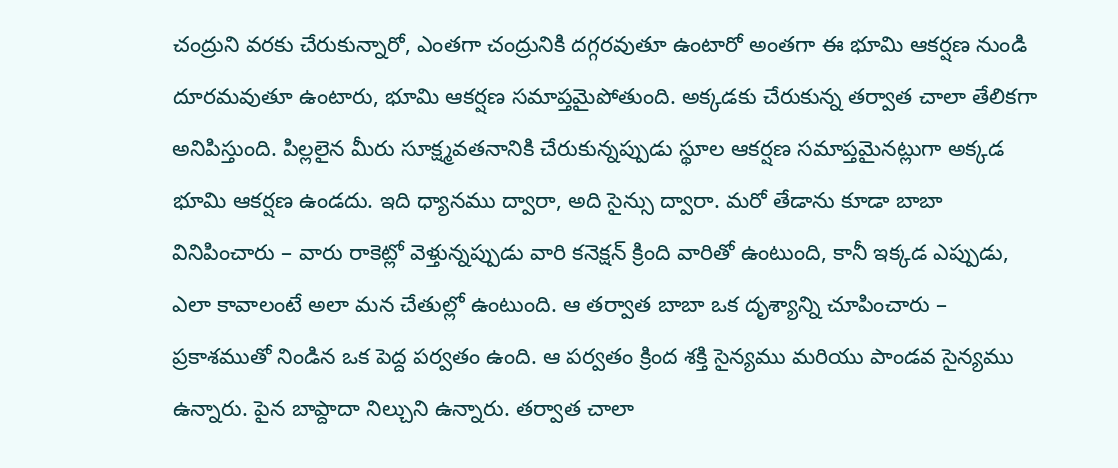చంద్రుని వరకు చేరుకున్నారో, ఎంతగా చంద్రునికి దగ్గరవుతూ ఉంటారో అంతగా ఈ భూమి ఆకర్షణ నుండి దూరమవుతూ ఉంటారు, భూమి ఆకర్షణ సమాప్తమైపోతుంది. అక్కడకు చేరుకున్న తర్వాత చాలా తేలికగా అనిపిస్తుంది. పిల్లలైన మీరు సూక్ష్మవతనానికి చేరుకున్నప్పుడు స్థూల ఆకర్షణ సమాప్తమైనట్లుగా అక్కడ భూమి ఆకర్షణ ఉండదు. ఇది ధ్యానము ద్వారా, అది సైన్సు ద్వారా. మరో తేడాను కూడా బాబా వినిపించారు – వారు రాకెట్లో వెళ్తున్నప్పుడు వారి కనెక్షన్ క్రింది వారితో ఉంటుంది, కానీ ఇక్కడ ఎప్పుడు, ఎలా కావాలంటే అలా మన చేతుల్లో ఉంటుంది. ఆ తర్వాత బాబా ఒక దృశ్యాన్ని చూపించారు – ప్రకాశముతో నిండిన ఒక పెద్ద పర్వతం ఉంది. ఆ పర్వతం క్రింద శక్తి సైన్యము మరియు పాండవ సైన్యము ఉన్నారు. పైన బాప్దాదా నిల్చుని ఉన్నారు. తర్వాత చాలా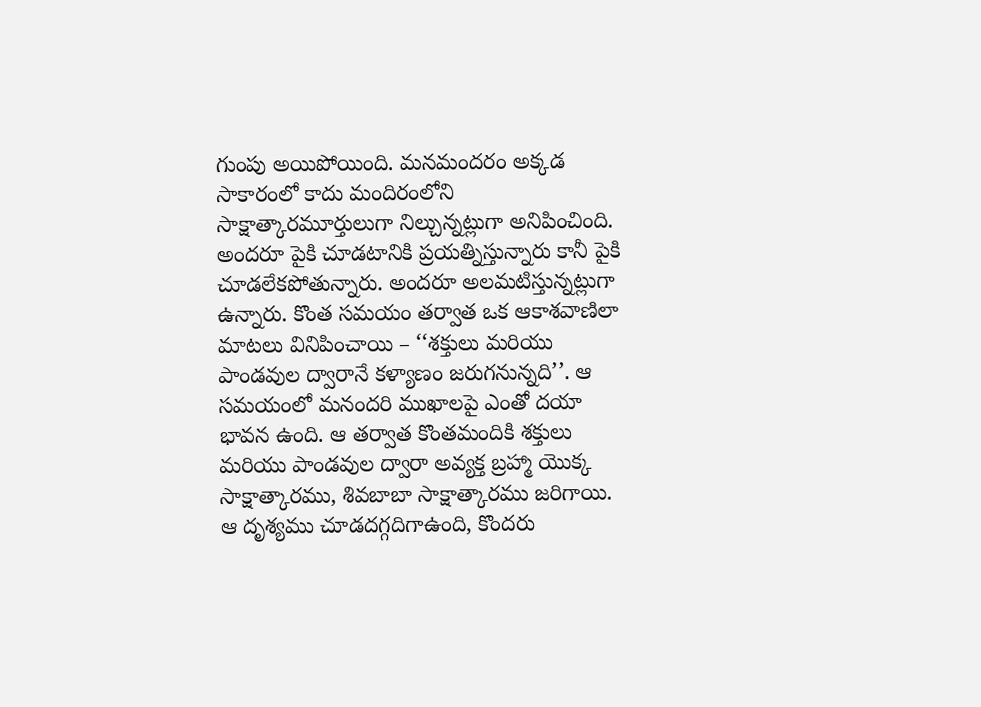గుంపు అయిపోయింది. మనమందరం అక్కడ సాకారంలో కాదు మందిరంలోని సాక్షాత్కారమూర్తులుగా నిల్చున్నట్లుగా అనిపించింది. అందరూ పైకి చూడటానికి ప్రయత్నిస్తున్నారు కానీ పైకి చూడలేకపోతున్నారు. అందరూ అలమటిస్తున్నట్లుగా ఉన్నారు. కొంత సమయం తర్వాత ఒక ఆకాశవాణిలా మాటలు వినిపించాయి – ‘‘శక్తులు మరియు పాండవుల ద్వారానే కళ్యాణం జరుగనున్నది’’. ఆ సమయంలో మనందరి ముఖాలపై ఎంతో దయా భావన ఉంది. ఆ తర్వాత కొంతమందికి శక్తులు మరియు పాండవుల ద్వారా అవ్యక్త బ్రహ్మా యొక్క సాక్షాత్కారము, శివబాబా సాక్షాత్కారము జరిగాయి. ఆ దృశ్యము చూడదగ్గదిగాఉంది, కొందరు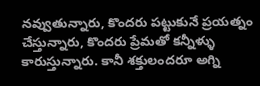నవ్వుతున్నారు, కొందరు పట్టుకునే ప్రయత్నం చేస్తున్నారు, కొందరు ప్రేమతో కన్నీళ్ళు కారుస్తున్నారు. కానీ శక్తులందరూ అగ్ని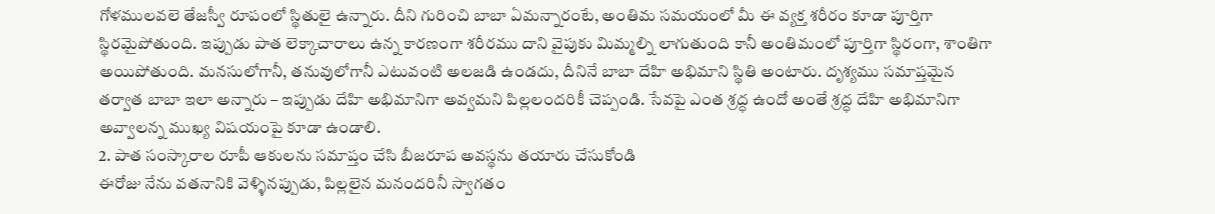గోళములవలె తేజస్వీ రూపంలో స్థితులై ఉన్నారు. దీని గురించి బాబా ఏమన్నారంటే, అంతిమ సమయంలో మీ ఈ వ్యక్త శరీరం కూడా పూర్తిగా స్థిరమైపోతుంది. ఇప్పుడు పాత లెక్కాచారాలు ఉన్న కారణంగా శరీరము దాని వైపుకు మిమ్మల్ని లాగుతుంది కానీ అంతిమంలో పూర్తిగా స్థిరంగా, శాంతిగా అయిపోతుంది. మనసులోగానీ, తనువులోగానీ ఎటువంటి అలజడి ఉండదు, దీనినే బాబా దేహి అభిమాని స్థితి అంటారు. దృశ్యము సమాప్తమైన తర్వాత బాబా ఇలా అన్నారు – ఇప్పుడు దేహి అభిమానిగా అవ్వమని పిల్లలందరికీ చెప్పండి. సేవపై ఎంత శ్రద్ధ ఉందో అంతే శ్రద్ధ దేహి అభిమానిగా అవ్వాలన్న ముఖ్య విషయంపై కూడా ఉండాలి.
2. పాత సంస్కారాల రూపీ ఆకులను సమాప్తం చేసి బీజరూప అవస్థను తయారు చేసుకోండి
ఈరోజు నేను వతనానికి వెళ్ళినప్పుడు, పిల్లలైన మనందరినీ స్వాగతం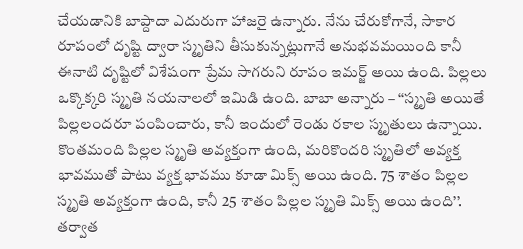చేయడానికి బాప్దాదా ఎదురుగా హాజరై ఉన్నారు. నేను చేరుకోగానే, సాకార రూపంలో దృష్టి ద్వారా స్మృతిని తీసుకున్నట్లుగానే అనుభవమయింది కానీ ఈనాటి దృష్టిలో విశేషంగా ప్రేమ సాగరుని రూపం ఇమర్జ్ అయి ఉంది. పిల్లలు ఒక్కొక్కరి స్మృతి నయనాలలో ఇమిడి ఉంది. బాబా అన్నారు – ‘‘స్మృతి అయితే పిల్లలందరూ పంపించారు, కానీ ఇందులో రెండు రకాల స్మృతులు ఉన్నాయి. కొంతమంది పిల్లల స్మృతి అవ్యక్తంగా ఉంది, మరికొందరి స్మృతిలో అవ్యక్త భావముతో పాటు వ్యక్త భావము కూడా మిక్స్ అయి ఉంది. 75 శాతం పిల్లల స్మృతి అవ్యక్తంగా ఉంది, కానీ 25 శాతం పిల్లల స్మృతి మిక్స్ అయి ఉంది’’. తర్వాత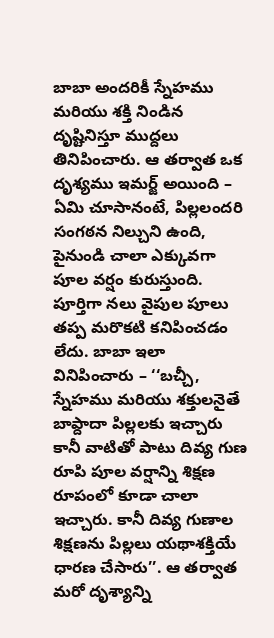బాబా అందరికీ స్నేహము మరియు శక్తి నిండిన దృష్టినిస్తూ ముద్దలు తినిపించారు. ఆ తర్వాత ఒక దృశ్యము ఇమర్జ్ అయింది – ఏమి చూసానంటే, పిల్లలందరి సంగఠన నిల్చుని ఉంది, పైనుండి చాలా ఎక్కువగా పూల వర్షం కురుస్తుంది. పూర్తిగా నలు వైపుల పూలు తప్ప మరొకటి కనిపించడం లేదు. బాబా ఇలా వినిపించారు – ‘‘బచ్చీ, స్నేహము మరియు శక్తులనైతే బాప్దాదా పిల్లలకు ఇచ్చారు కానీ వాటితో పాటు దివ్య గుణ రూపి పూల వర్షాన్ని శిక్షణ రూపంలో కూడా చాలా ఇచ్చారు. కానీ దివ్య గుణాల శిక్షణను పిల్లలు యథాశక్తియే ధారణ చేసారు’’. ఆ తర్వాత మరో దృశ్యాన్ని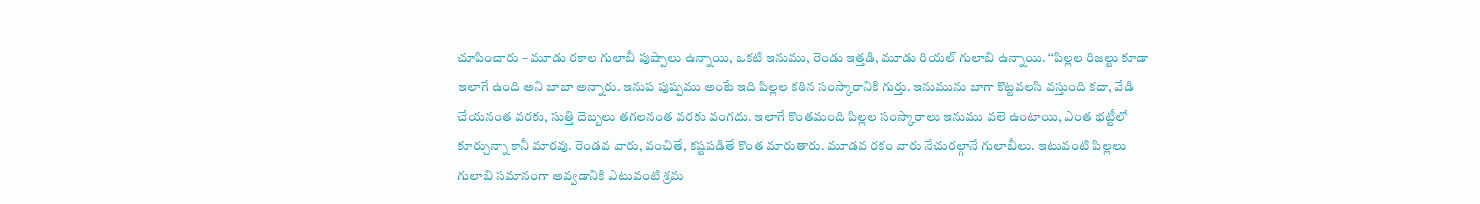చూపించారు – మూడు రకాల గులాబీ పుష్పాలు ఉన్నాయి, ఒకటి ఇనుము, రెండు ఇత్తడి, మూడు రియల్ గులాబి ఉన్నాయి. ‘‘పిల్లల రిజల్టు కూడా ఇలాగే ఉంది అని బాబా అన్నారు. ఇనుప పుష్పము అంటే ఇది పిల్లల కఠిన సంస్కారానికి గుర్తు. ఇనుమును బాగా కొట్టవలసి వస్తుంది కదా, వేడి చేయనంత వరకు, సుత్తి దెబ్బలు తగలనంత వరకు వంగదు. ఇలాగే కొంతమంది పిల్లల సంస్కారాలు ఇనుము వలె ఉంటాయి, ఎంత భట్టీలో కూర్చున్నా కానీ మారవు. రెండవ వారు, వంచితే, కష్టపడితే కొంత మారుతారు. మూడవ రకం వారు నేచురల్గానే గులాబీలు. ఇటువంటి పిల్లలు గులాబి సమానంగా అవ్వడానికి ఎటువంటి శ్రమ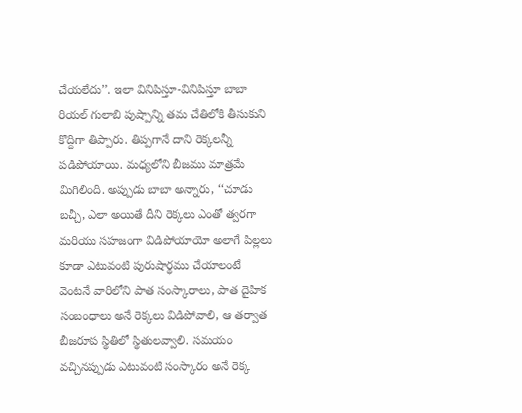చేయలేదు’’. ఇలా వినిపిస్తూ-వినిపిస్తూ బాబా రియల్ గులాబి పుష్పాన్ని తమ చేతిలోకి తీసుకుని కొద్దిగా తిప్పారు. తిప్పగానే దాని రెక్కలన్నీ పడిపోయాయి. మధ్యలోని బీజము మాత్రమే మిగిలింది. అప్పుడు బాబా అన్నారు, ‘‘చూడు బచ్చీ, ఎలా అయితే దీని రెక్కలు ఎంతో త్వరగా మరియు సహజంగా విడిపోయాయో అలాగే పిల్లలు కూడా ఎటువంటి పురుషార్థము చేయాలంటే వెంటనే వారిలోని పాత సంస్కారాలు, పాత దైహిక సంబంధాలు అనే రెక్కలు విడిపోవాలి, ఆ తర్వాత బీజరూప స్థితిలో స్థితులవ్వాలి. సమయం వచ్చినప్పుడు ఎటువంటి సంస్కారం అనే రెక్క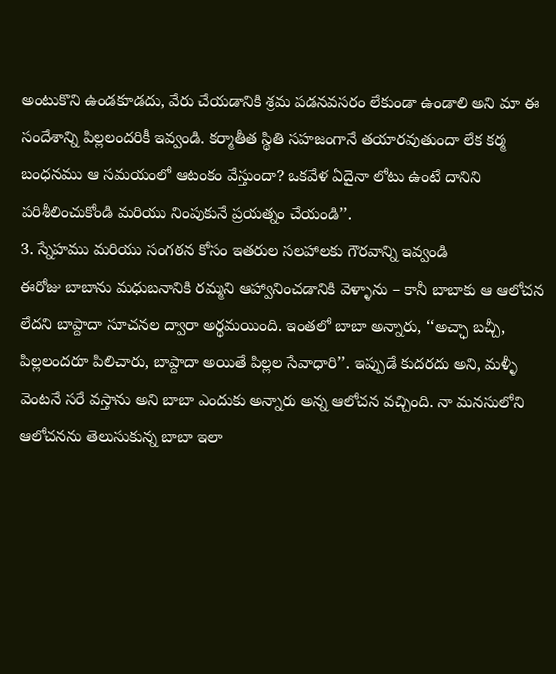అంటుకొని ఉండకూడదు, వేరు చేయడానికి శ్రమ పడనవసరం లేకుండా ఉండాలి అని మా ఈ సందేశాన్ని పిల్లలందరికీ ఇవ్వండి. కర్మాతీత స్థితి సహజంగానే తయారవుతుందా లేక కర్మ బంధనము ఆ సమయంలో ఆటంకం వేస్తుందా? ఒకవేళ ఏదైనా లోటు ఉంటే దానిని పరిశీలించుకోండి మరియు నింపుకునే ప్రయత్నం చేయండి’’.
3. స్నేహము మరియు సంగఠన కోసం ఇతరుల సలహాలకు గౌరవాన్ని ఇవ్వండి
ఈరోజు బాబాను మధుబనానికి రమ్మని ఆహ్వానించడానికి వెళ్ళాను – కానీ బాబాకు ఆ ఆలోచన లేదని బాప్దాదా సూచనల ద్వారా అర్థమయింది. ఇంతలో బాబా అన్నారు, ‘‘అచ్ఛా బచ్చీ, పిల్లలందరూ పిలిచారు, బాప్దాదా అయితే పిల్లల సేవాధారి’’. ఇప్పుడే కుదరదు అని, మళ్ళీ వెంటనే సరే వస్తాను అని బాబా ఎందుకు అన్నారు అన్న ఆలోచన వచ్చింది. నా మనసులోని ఆలోచనను తెలుసుకున్న బాబా ఇలా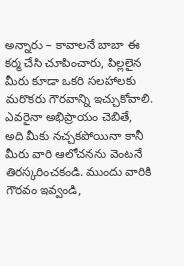అన్నారు – కావాలనే బాబా ఈ కర్మ చేసి చూపించారు, పిల్లలైన మీరు కూడా ఒకరి సలహాలకు మరొకరు గౌరవాన్ని ఇచ్చుకోవాలి. ఎవరైనా అభిప్రాయం చెబితే, అది మీకు నచ్చకపోయినా కానీ మీరు వారి ఆలోచనను వెంటనే తిరస్కరించకండి. ముందు వారికి గౌరవం ఇవ్వండి,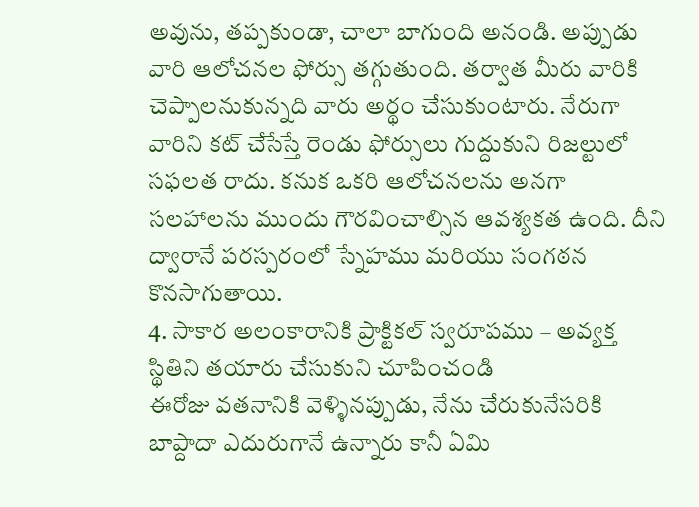అవును, తప్పకుండా, చాలా బాగుంది అనండి. అప్పుడు వారి ఆలోచనల ఫోర్సు తగ్గుతుంది. తర్వాత మీరు వారికి చెప్పాలనుకున్నది వారు అర్థం చేసుకుంటారు. నేరుగా వారిని కట్ చేసేస్తే రెండు ఫోర్సులు గుద్దుకుని రిజల్టులో సఫలత రాదు. కనుక ఒకరి ఆలోచనలను అనగా సలహాలను ముందు గౌరవించాల్సిన ఆవశ్యకత ఉంది. దీని ద్వారానే పరస్పరంలో స్నేహము మరియు సంగఠన కొనసాగుతాయి.
4. సాకార అలంకారానికి ప్రాక్టికల్ స్వరూపము – అవ్యక్త స్థితిని తయారు చేసుకుని చూపించండి
ఈరోజు వతనానికి వెళ్ళినప్పుడు, నేను చేరుకునేసరికి బాప్దాదా ఎదురుగానే ఉన్నారు కానీ ఏమి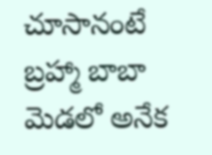చూసానంటే బ్రహ్మా బాబా మెడలో అనేక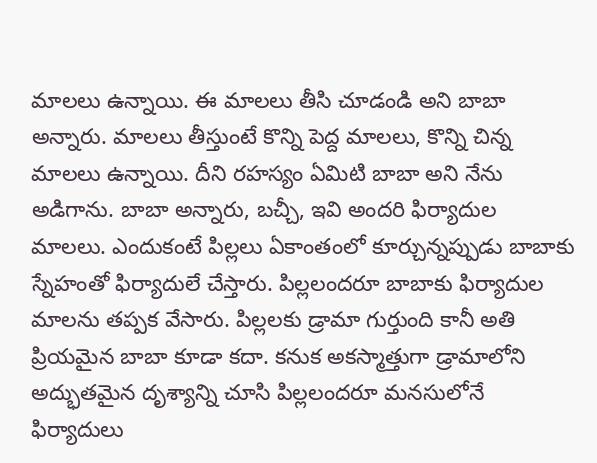మాలలు ఉన్నాయి. ఈ మాలలు తీసి చూడండి అని బాబా అన్నారు. మాలలు తీస్తుంటే కొన్ని పెద్ద మాలలు, కొన్ని చిన్న మాలలు ఉన్నాయి. దీని రహస్యం ఏమిటి బాబా అని నేను అడిగాను. బాబా అన్నారు, బచ్చీ, ఇవి అందరి ఫిర్యాదుల మాలలు. ఎందుకంటే పిల్లలు ఏకాంతంలో కూర్చున్నప్పుడు బాబాకు స్నేహంతో ఫిర్యాదులే చేస్తారు. పిల్లలందరూ బాబాకు ఫిర్యాదుల మాలను తప్పక వేసారు. పిల్లలకు డ్రామా గుర్తుంది కానీ అతి ప్రియమైన బాబా కూడా కదా. కనుక అకస్మాత్తుగా డ్రామాలోని అద్భుతమైన దృశ్యాన్ని చూసి పిల్లలందరూ మనసులోనే ఫిర్యాదులు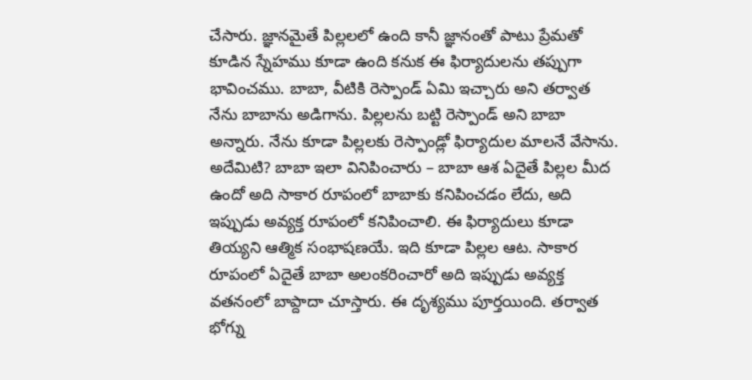చేసారు. జ్ఞానమైతే పిల్లలలో ఉంది కానీ జ్ఞానంతో పాటు ప్రేమతో కూడిన స్నేహము కూడా ఉంది కనుక ఈ ఫిర్యాదులను తప్పుగా భావించము. బాబా, వీటికి రెస్పాండ్ ఏమి ఇచ్చారు అని తర్వాత నేను బాబాను అడిగాను. పిల్లలను బట్టి రెస్పాండ్ అని బాబా అన్నారు. నేను కూడా పిల్లలకు రెస్పాండ్లో ఫిర్యాదుల మాలనే వేసాను. అదేమిటి? బాబా ఇలా వినిపించారు – బాబా ఆశ ఏదైతే పిల్లల మీద ఉందో అది సాకార రూపంలో బాబాకు కనిపించడం లేదు, అది ఇప్పుడు అవ్యక్త రూపంలో కనిపించాలి. ఈ ఫిర్యాదులు కూడా తియ్యని ఆత్మిక సంభాషణయే. ఇది కూడా పిల్లల ఆట. సాకార రూపంలో ఏదైతే బాబా అలంకరించారో అది ఇప్పుడు అవ్యక్త వతనంలో బాప్దాదా చూస్తారు. ఈ దృశ్యము పూర్తయింది. తర్వాత భోగ్ను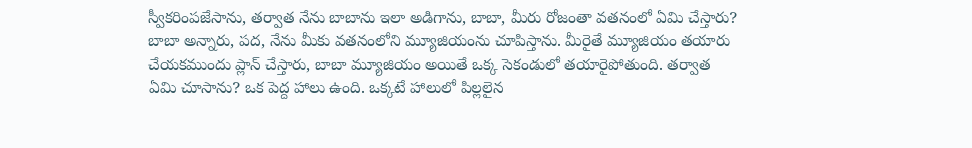స్వీకరింపజేసాను, తర్వాత నేను బాబాను ఇలా అడిగాను, బాబా, మీరు రోజంతా వతనంలో ఏమి చేస్తారు? బాబా అన్నారు, పద, నేను మీకు వతనంలోని మ్యూజియంను చూపిస్తాను. మీరైతే మ్యూజియం తయారు చేయకముందు ప్లాన్ చేస్తారు, బాబా మ్యూజియం అయితే ఒక్క సెకండులో తయారైపోతుంది. తర్వాత ఏమి చూసాను? ఒక పెద్ద హాలు ఉంది. ఒక్కటే హాలులో పిల్లలైన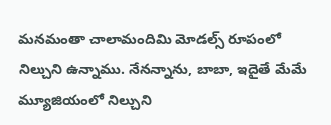మనమంతా చాలామందిమి మోడల్స్ రూపంలో నిల్చుని ఉన్నాము. నేనన్నాను, బాబా, ఇదైతే మేమే మ్యూజియంలో నిల్చుని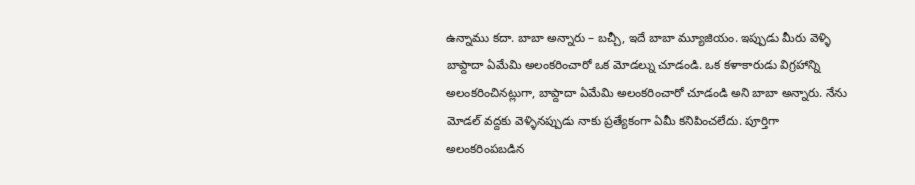ఉన్నాము కదా. బాబా అన్నారు – బచ్చీ, ఇదే బాబా మ్యూజియం. ఇప్పుడు మీరు వెళ్ళి బాప్దాదా ఏమేమి అలంకరించారో ఒక మోడల్ను చూడండి. ఒక కళాకారుడు విగ్రహాన్ని అలంకరించినట్లుగా, బాప్దాదా ఏమేమి అలంకరించారో చూడండి అని బాబా అన్నారు. నేను మోడల్ వద్దకు వెళ్ళినప్పుడు నాకు ప్రత్యేకంగా ఏమీ కనిపించలేదు. పూర్తిగా అలంకరింపబడిన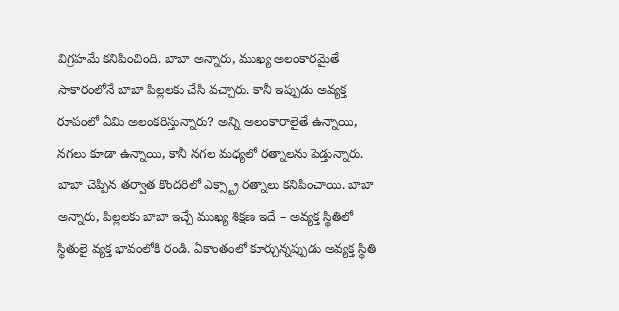విగ్రహమే కనిపించింది. బాబా అన్నారు, ముఖ్య అలంకారమైతే సాకారంలోనే బాబా పిల్లలకు చేసి వచ్చారు. కానీ ఇప్పుడు అవ్యక్త రూపంలో ఏమి అలంకరిస్తున్నారు? అన్ని అలంకారాలైతే ఉన్నాయి, నగలు కూడా ఉన్నాయి, కానీ నగల మధ్యలో రత్నాలను పెడ్తున్నారు. బాబా చెప్పిన తర్వాత కొందరిలో ఎక్స్ట్రా రత్నాలు కనిపించాయి. బాబా అన్నారు, పిల్లలకు బాబా ఇచ్చే ముఖ్య శిక్షణ ఇదే – అవ్యక్త స్థితిలో స్థితులై వ్యక్త భావంలోకి రండి. ఏకాంతంలో కూర్చున్నప్పుడు అవ్యక్త స్థితి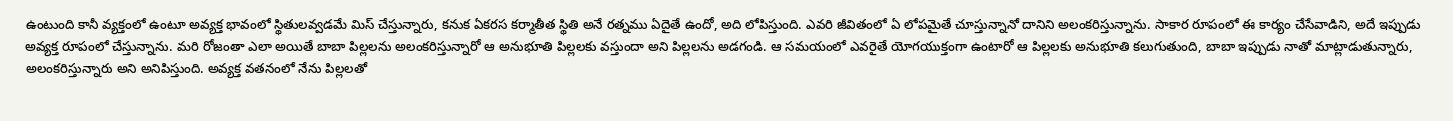ఉంటుంది కానీ వ్యక్తంలో ఉంటూ అవ్యక్త భావంలో స్థితులవ్వడమే మిస్ చేస్తున్నారు, కనుక ఏకరస కర్మాతీత స్థితి అనే రత్నము ఏదైతే ఉందో, అది లోపిస్తుంది. ఎవరి జీవితంలో ఏ లోపమైతే చూస్తున్నానో దానిని అలంకరిస్తున్నాను. సాకార రూపంలో ఈ కార్యం చేసేవాడిని, అదే ఇప్పుడు అవ్యక్త రూపంలో చేస్తున్నాను. మరి రోజంతా ఎలా అయితే బాబా పిల్లలను అలంకరిస్తున్నారో ఆ అనుభూతి పిల్లలకు వస్తుందా అని పిల్లలను అడగండి. ఆ సమయంలో ఎవరైతే యోగయుక్తంగా ఉంటారో ఆ పిల్లలకు అనుభూతి కలుగుతుంది, బాబా ఇప్పుడు నాతో మాట్లాడుతున్నారు, అలంకరిస్తున్నారు అని అనిపిస్తుంది. అవ్యక్త వతనంలో నేను పిల్లలతో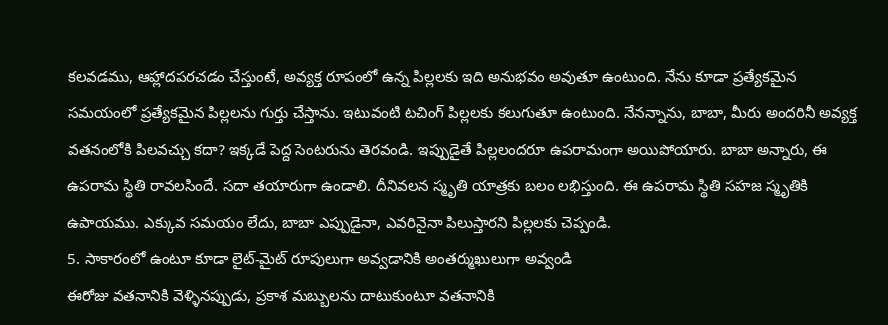కలవడము, ఆహ్లాదపరచడం చేస్తుంటే, అవ్యక్త రూపంలో ఉన్న పిల్లలకు ఇది అనుభవం అవుతూ ఉంటుంది. నేను కూడా ప్రత్యేకమైన సమయంలో ప్రత్యేకమైన పిల్లలను గుర్తు చేస్తాను. ఇటువంటి టచింగ్ పిల్లలకు కలుగుతూ ఉంటుంది. నేనన్నాను, బాబా, మీరు అందరినీ అవ్యక్త వతనంలోకి పిలవచ్చు కదా? ఇక్కడే పెద్ద సెంటరును తెరవండి. ఇప్పుడైతే పిల్లలందరూ ఉపరామంగా అయిపోయారు. బాబా అన్నారు, ఈ ఉపరామ స్థితి రావలసిందే. సదా తయారుగా ఉండాలి. దీనివలన స్మృతి యాత్రకు బలం లభిస్తుంది. ఈ ఉపరామ స్థితి సహజ స్మృతికి ఉపాయము. ఎక్కువ సమయం లేదు, బాబా ఎప్పుడైనా, ఎవరినైనా పిలుస్తారని పిల్లలకు చెప్పండి.
5. సాకారంలో ఉంటూ కూడా లైట్-మైట్ రూపులుగా అవ్వడానికి అంతర్ముఖులుగా అవ్వండి
ఈరోజు వతనానికి వెళ్ళినప్పుడు, ప్రకాశ మబ్బులను దాటుకుంటూ వతనానికి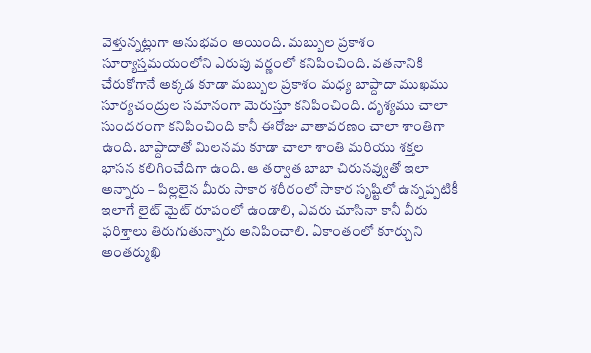వెళ్తున్నట్లుగా అనుభవం అయింది. మబ్బుల ప్రకాశం సూర్యాస్తమయంలోని ఎరుపు వర్ణంలో కనిపించింది. వతనానికి చేరుకోగానే అక్కడ కూడా మబ్బుల ప్రకాశం మధ్య బాప్దాదా ముఖము సూర్యచంద్రుల సమానంగా మెరుస్తూ కనిపించింది. దృశ్యము చాలా సుందరంగా కనిపించింది కానీ ఈరోజు వాతావరణం చాలా శాంతిగా ఉంది. బాప్దాదాతో మిలనమ కూడా చాలా శాంతి మరియు శక్తల భాసన కలిగించేదిగా ఉంది. ఆ తర్వాత బాబా చిరునవ్వుతో ఇలా అన్నారు – పిల్లలైన మీరు సాకార శరీరంలో సాకార సృష్టిలో ఉన్నప్పటికీ ఇలాగే లైట్ మైట్ రూపంలో ఉండాలి, ఎవరు చూసినా కానీ వీరు ఫరిశ్తాలు తిరుగుతున్నారు అనిపించాలి. ఏకాంతంలో కూర్చుని అంతర్ముఖి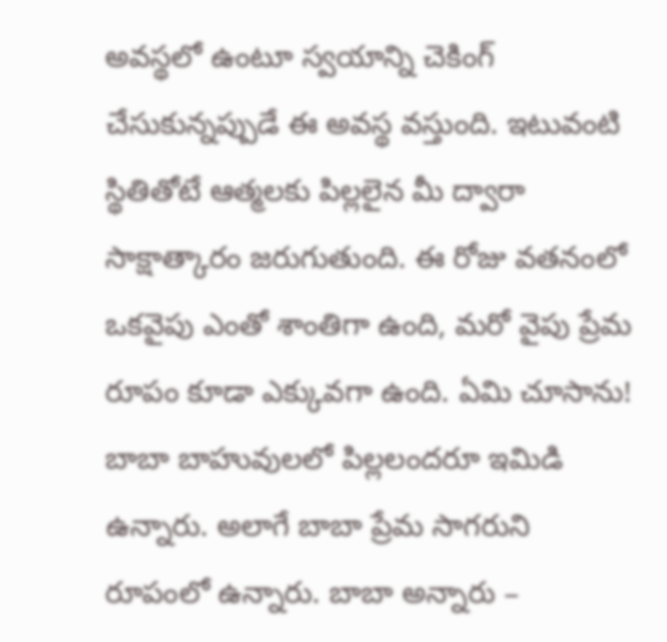అవస్థలో ఉంటూ స్వయాన్ని చెకింగ్ చేసుకున్నప్పుడే ఈ అవస్థ వస్తుంది. ఇటువంటి స్థితితోటే ఆత్మలకు పిల్లలైన మీ ద్వారా సాక్షాత్కారం జరుగుతుంది. ఈ రోజు వతనంలో ఒకవైపు ఎంతో శాంతిగా ఉంది, మరో వైపు ప్రేమ రూపం కూడా ఎక్కువగా ఉంది. ఏమి చూసాను! బాబా బాహువులలో పిల్లలందరూ ఇమిడి ఉన్నారు. అలాగే బాబా ప్రేమ సాగరుని రూపంలో ఉన్నారు. బాబా అన్నారు –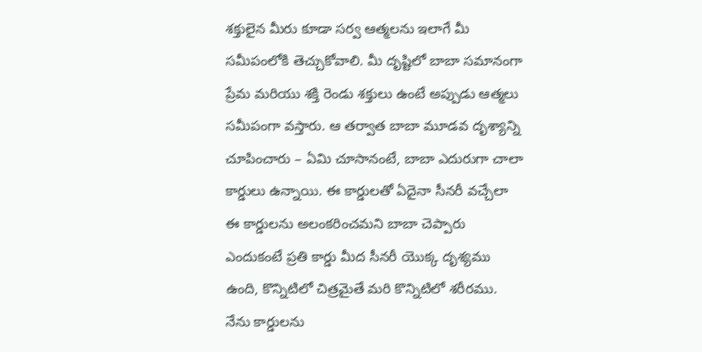శక్తులైన మీరు కూడా సర్వ ఆత్మలను ఇలాగే మీ సమీపంలోకి తెచ్చుకోవాలి. మీ దృష్టిలో బాబా సమానంగా ప్రేమ మరియు శక్తి రెండు శక్తులు ఉంటే అప్పుడు ఆత్మలు సమీపంగా వస్తారు. ఆ తర్వాత బాబా మూడవ దృశ్యాన్ని చూపించారు – ఏమి చూసానంటే, బాబా ఎదురుగా చాలా కార్డులు ఉన్నాయి. ఈ కార్డులతో ఏదైనా సీనరీ వచ్చేలా ఈ కార్డులను అలంకరించమని బాబా చెప్పారు ఎందుకంటే ప్రతి కార్డు మీద సీనరీ యొక్క దృశ్యము ఉంది, కొన్నిటిలో చిత్రమైతే మరి కొన్నిటిలో శరీరము. నేను కార్డులను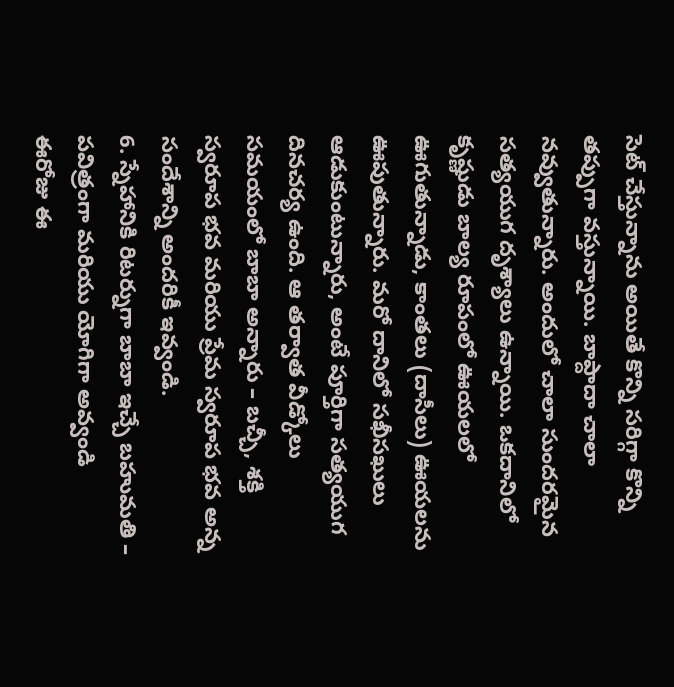సెట్ చేస్తున్నాను అయితే కొన్ని సరిగ్గా కొన్ని తప్పుగా వస్తున్నాయి. బాప్దాదా చాలా నవ్వుతున్నారు. అందులో చాలా సుందరమైన సత్యయుగ దృశ్యాలు ఉన్నాయి. ఒకదానిలో కృష్ణుడు బాల్య రూపంలో ఊయలలో ఊగుతున్నాడు, కాంతలు (దాసీలు) ఊయలను ఊపుతున్నారు. మరో దానిలో సఖీసఖులు ఆడుకుంటున్నారు, అంటే పూర్తిగా సత్యయుగ దినచర్య ఉంది. ఆ తర్వాత వీడ్కోలు సమయంలో బాబా అన్నారు – బచ్చీ, శక్తి స్వరూప భవ మరియు ప్రేమ స్వరూప భవ అన్న సందేశాన్ని అందరికీ ఇవ్వండి.
6. స్నేహానికి రిటర్నుగా బాబా ఇచ్చే బహుమతి – పవిత్రంగా మరియు యోగిగా అవ్వండి
ఈరోజు ఈ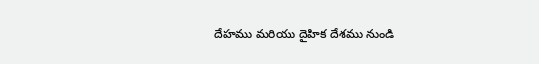దేహము మరియు దైహిక దేశము నుండి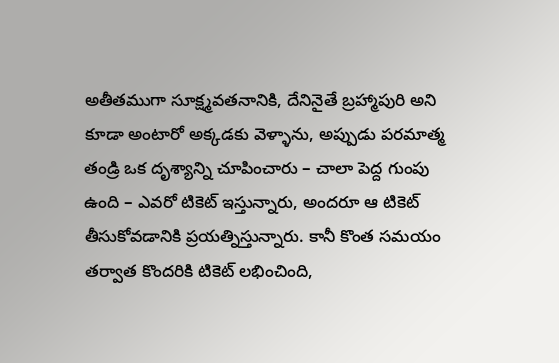అతీతముగా సూక్ష్మవతనానికి, దేనినైతే బ్రహ్మాపురి అని కూడా అంటారో అక్కడకు వెళ్ళాను, అప్పుడు పరమాత్మ తండ్రి ఒక దృశ్యాన్ని చూపించారు – చాలా పెద్ద గుంపు ఉంది – ఎవరో టికెట్ ఇస్తున్నారు, అందరూ ఆ టికెట్ తీసుకోవడానికి ప్రయత్నిస్తున్నారు. కానీ కొంత సమయం తర్వాత కొందరికి టికెట్ లభించింది,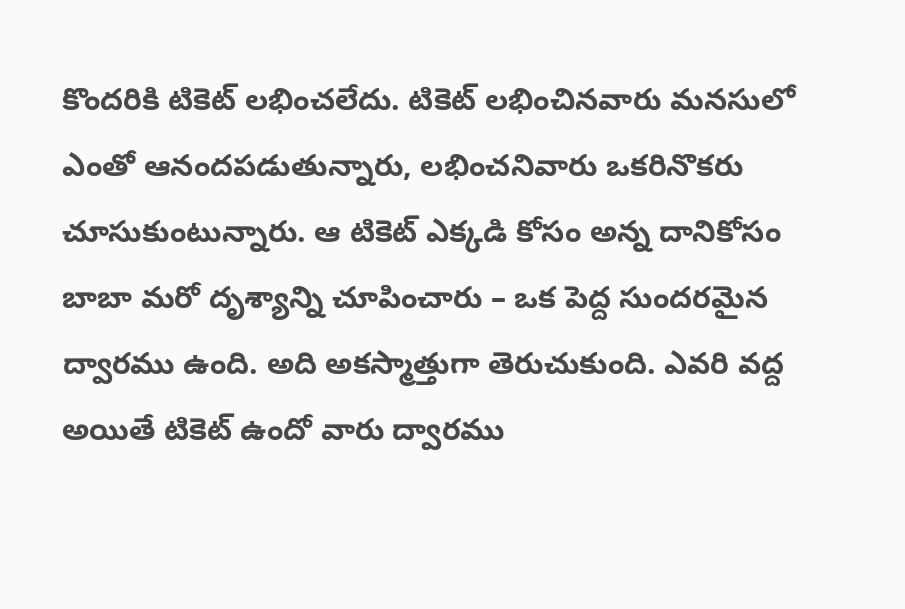కొందరికి టికెట్ లభించలేదు. టికెట్ లభించినవారు మనసులో ఎంతో ఆనందపడుతున్నారు, లభించనివారు ఒకరినొకరు చూసుకుంటున్నారు. ఆ టికెట్ ఎక్కడి కోసం అన్న దానికోసం బాబా మరో దృశ్యాన్ని చూపించారు – ఒక పెద్ద సుందరమైన ద్వారము ఉంది. అది అకస్మాత్తుగా తెరుచుకుంది. ఎవరి వద్ద అయితే టికెట్ ఉందో వారు ద్వారము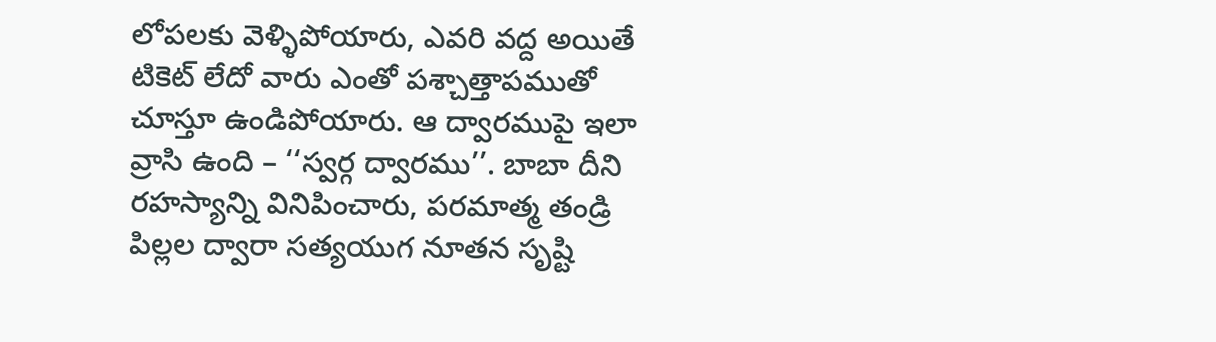లోపలకు వెళ్ళిపోయారు, ఎవరి వద్ద అయితే టికెట్ లేదో వారు ఎంతో పశ్చాత్తాపముతో చూస్తూ ఉండిపోయారు. ఆ ద్వారముపై ఇలా వ్రాసి ఉంది – ‘‘స్వర్గ ద్వారము’’. బాబా దీని రహస్యాన్ని వినిపించారు, పరమాత్మ తండ్రి పిల్లల ద్వారా సత్యయుగ నూతన సృష్టి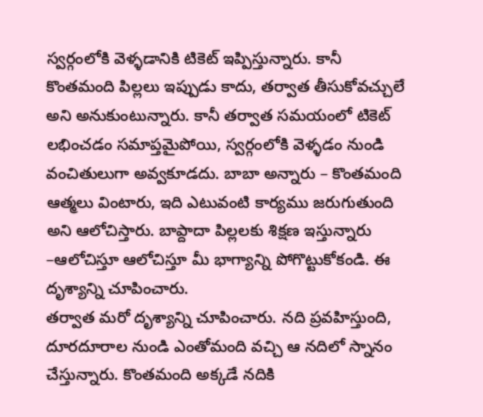స్వర్గంలోకి వెళ్ళడానికి టికెట్ ఇప్పిస్తున్నారు. కానీ కొంతమంది పిల్లలు ఇప్పుడు కాదు, తర్వాత తీసుకోవచ్చులే అని అనుకుంటున్నారు. కానీ తర్వాత సమయంలో టికెట్ లభించడం సమాప్తమైపోయి, స్వర్గంలోకి వెళ్ళడం నుండి వంచితులుగా అవ్వకూడదు. బాబా అన్నారు – కొంతమంది ఆత్మలు వింటారు, ఇది ఎటువంటి కార్యము జరుగుతుంది అని ఆలోచిస్తారు. బాప్దాదా పిల్లలకు శిక్షణ ఇస్తున్నారు –ఆలోచిస్తూ ఆలోచిస్తూ మీ భాగ్యాన్ని పోగొట్టుకోకండి. ఈ దృశ్యాన్ని చూపించారు.
తర్వాత మరో దృశ్యాన్ని చూపించారు. నది ప్రవహిస్తుంది, దూరదూరాల నుండి ఎంతోమంది వచ్చి ఆ నదిలో స్నానం చేస్తున్నారు. కొంతమంది అక్కడే నదికి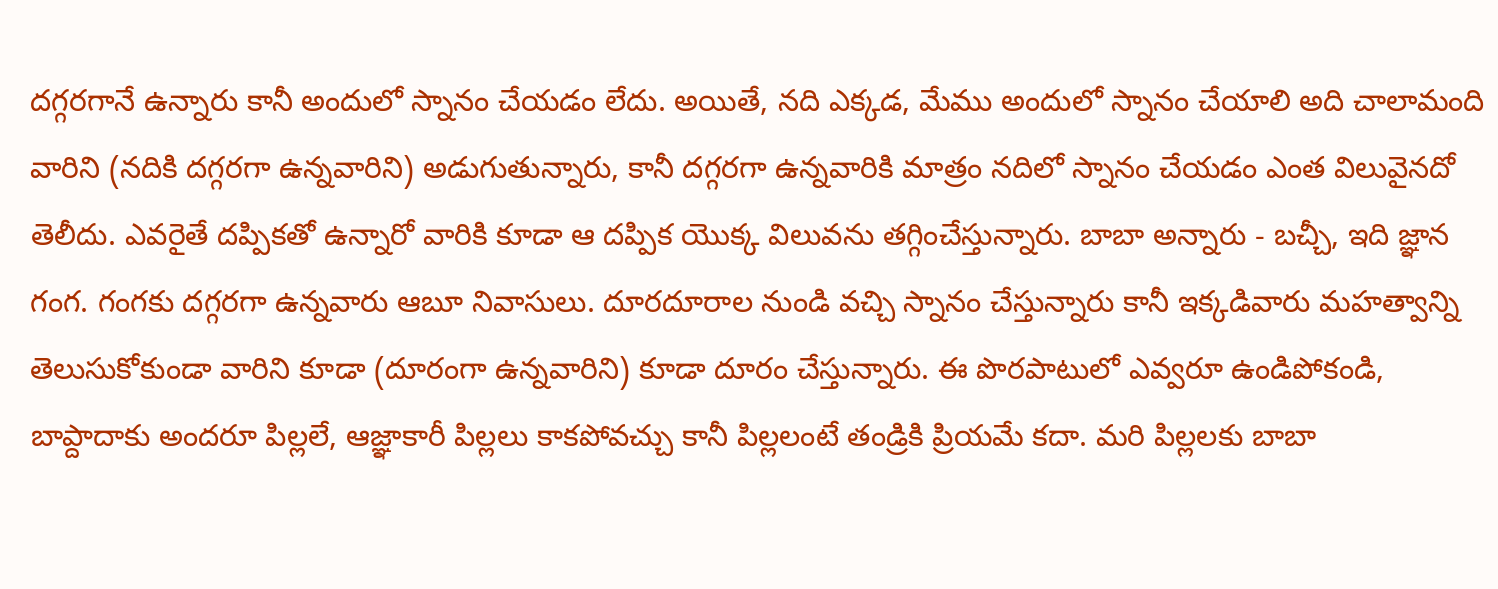దగ్గరగానే ఉన్నారు కానీ అందులో స్నానం చేయడం లేదు. అయితే, నది ఎక్కడ, మేము అందులో స్నానం చేయాలి అది చాలామంది వారిని (నదికి దగ్గరగా ఉన్నవారిని) అడుగుతున్నారు, కానీ దగ్గరగా ఉన్నవారికి మాత్రం నదిలో స్నానం చేయడం ఎంత విలువైనదో తెలీదు. ఎవరైతే దప్పికతో ఉన్నారో వారికి కూడా ఆ దప్పిక యొక్క విలువను తగ్గించేస్తున్నారు. బాబా అన్నారు - బచ్చీ, ఇది జ్ఞాన గంగ. గంగకు దగ్గరగా ఉన్నవారు ఆబూ నివాసులు. దూరదూరాల నుండి వచ్చి స్నానం చేస్తున్నారు కానీ ఇక్కడివారు మహత్వాన్ని తెలుసుకోకుండా వారిని కూడా (దూరంగా ఉన్నవారిని) కూడా దూరం చేస్తున్నారు. ఈ పొరపాటులో ఎవ్వరూ ఉండిపోకండి, బాప్దాదాకు అందరూ పిల్లలే, ఆజ్ఞాకారీ పిల్లలు కాకపోవచ్చు కానీ పిల్లలంటే తండ్రికి ప్రియమే కదా. మరి పిల్లలకు బాబా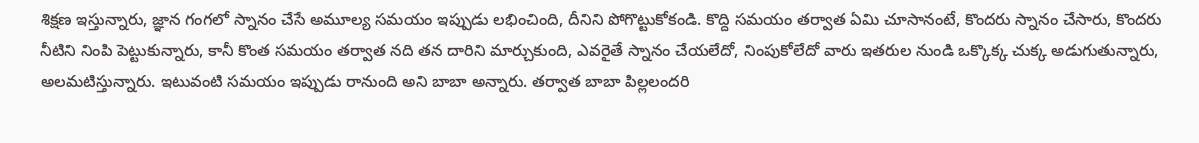శిక్షణ ఇస్తున్నారు, జ్ఞాన గంగలో స్నానం చేసే అమూల్య సమయం ఇప్పుడు లభించింది, దీనిని పోగొట్టుకోకండి. కొద్ది సమయం తర్వాత ఏమి చూసానంటే, కొందరు స్నానం చేసారు, కొందరు నీటిని నింపి పెట్టుకున్నారు, కానీ కొంత సమయం తర్వాత నది తన దారిని మార్చుకుంది, ఎవరైతే స్నానం చేయలేదో, నింపుకోలేదో వారు ఇతరుల నుండి ఒక్కొక్క చుక్క అడుగుతున్నారు, అలమటిస్తున్నారు. ఇటువంటి సమయం ఇప్పుడు రానుంది అని బాబా అన్నారు. తర్వాత బాబా పిల్లలందరి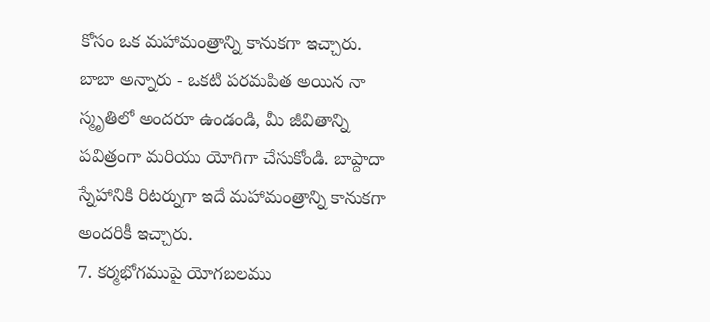కోసం ఒక మహామంత్రాన్ని కానుకగా ఇచ్చారు. బాబా అన్నారు - ఒకటి పరమపిత అయిన నా స్మృతిలో అందరూ ఉండండి, మీ జీవితాన్ని పవిత్రంగా మరియు యోగిగా చేసుకోండి. బాప్దాదా స్నేహానికి రిటర్నుగా ఇదే మహామంత్రాన్ని కానుకగా అందరికీ ఇచ్చారు.
7. కర్మభోగముపై యోగబలము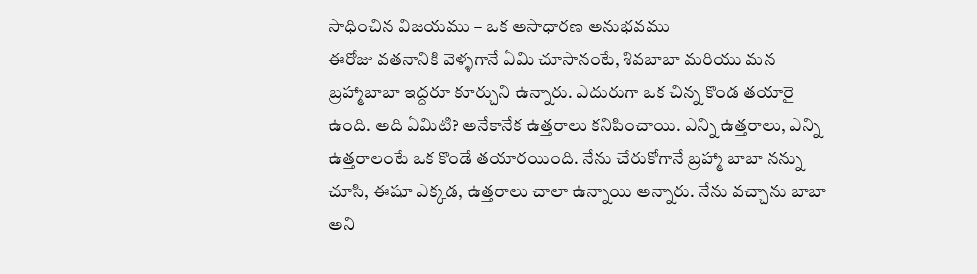సాధించిన విజయము – ఒక అసాధారణ అనుభవము
ఈరోజు వతనానికి వెళ్ళగానే ఏమి చూసానంటే, శివబాబా మరియు మన బ్రహ్మాబాబా ఇద్దరూ కూర్చుని ఉన్నారు. ఎదురుగా ఒక చిన్న కొండ తయారై ఉంది. అది ఏమిటి? అనేకానేక ఉత్తరాలు కనిపించాయి. ఎన్ని ఉత్తరాలు, ఎన్ని ఉత్తరాలంటే ఒక కొండే తయారయింది. నేను చేరుకోగానే బ్రహ్మా బాబా నన్ను చూసి, ఈషూ ఎక్కడ, ఉత్తరాలు చాలా ఉన్నాయి అన్నారు. నేను వచ్చాను బాబా అని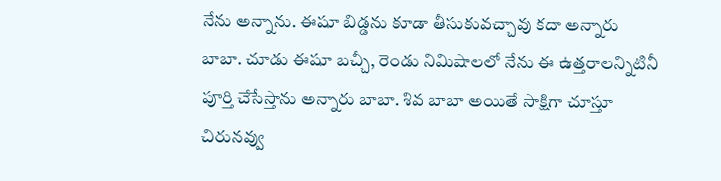నేను అన్నాను. ఈషూ బిడ్డను కూడా తీసుకువచ్చావు కదా అన్నారు బాబా. చూడు ఈషూ బచ్చీ, రెండు నిమిషాలలో నేను ఈ ఉత్తరాలన్నిటినీ పూర్తి చేసేస్తాను అన్నారు బాబా. శివ బాబా అయితే సాక్షిగా చూస్తూ చిరునవ్వు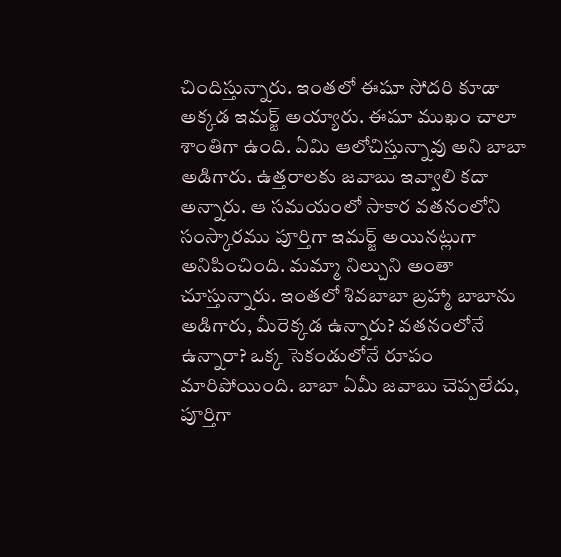చిందిస్తున్నారు. ఇంతలో ఈషూ సోదరి కూడా అక్కడ ఇమర్జ్ అయ్యారు. ఈషూ ముఖం చాలా శాంతిగా ఉంది. ఏమి ఆలోచిస్తున్నావు అని బాబా అడిగారు. ఉత్తరాలకు జవాబు ఇవ్వాలి కదా అన్నారు. ఆ సమయంలో సాకార వతనంలోని సంస్కారము పూర్తిగా ఇమర్జ్ అయినట్లుగా అనిపించింది. మమ్మా నిల్చుని అంతా చూస్తున్నారు. ఇంతలో శివబాబా బ్రహ్మా బాబాను అడిగారు, మీరెక్కడ ఉన్నారు? వతనంలోనే ఉన్నారా? ఒక్క సెకండులోనే రూపం మారిపోయింది. బాబా ఏమీ జవాబు చెప్పలేదు, పూర్తిగా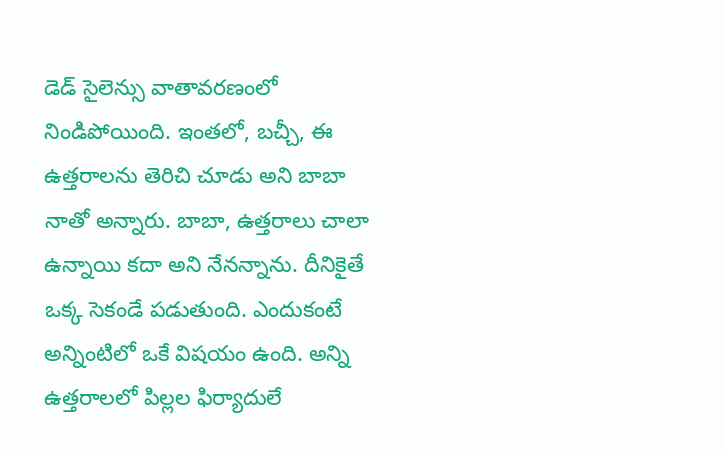డెడ్ సైలెన్సు వాతావరణంలో నిండిపోయింది. ఇంతలో, బచ్చీ, ఈ ఉత్తరాలను తెరిచి చూడు అని బాబా నాతో అన్నారు. బాబా, ఉత్తరాలు చాలా ఉన్నాయి కదా అని నేనన్నాను. దీనికైతే ఒక్క సెకండే పడుతుంది. ఎందుకంటే అన్నింటిలో ఒకే విషయం ఉంది. అన్ని ఉత్తరాలలో పిల్లల ఫిర్యాదులే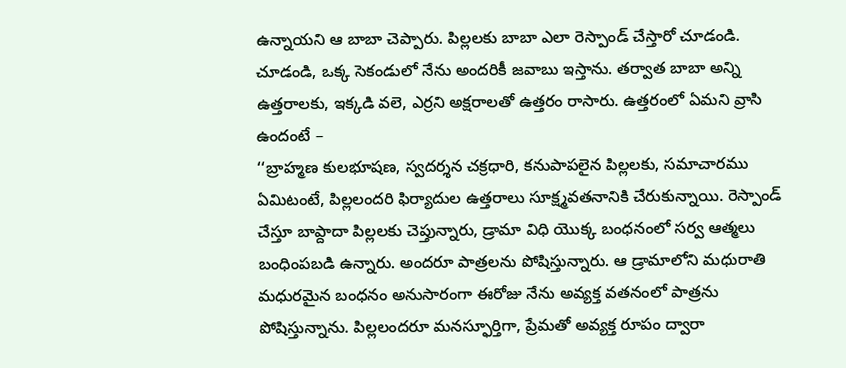ఉన్నాయని ఆ బాబా చెప్పారు. పిల్లలకు బాబా ఎలా రెస్పాండ్ చేస్తారో చూడండి. చూడండి, ఒక్క సెకండులో నేను అందరికీ జవాబు ఇస్తాను. తర్వాత బాబా అన్ని ఉత్తరాలకు, ఇక్కడి వలె, ఎర్రని అక్షరాలతో ఉత్తరం రాసారు. ఉత్తరంలో ఏమని వ్రాసి ఉందంటే –
‘‘బ్రాహ్మణ కులభూషణ, స్వదర్శన చక్రధారి, కనుపాపలైన పిల్లలకు, సమాచారము ఏమిటంటే, పిల్లలందరి ఫిర్యాదుల ఉత్తరాలు సూక్ష్మవతనానికి చేరుకున్నాయి. రెస్పాండ్ చేస్తూ బాప్దాదా పిల్లలకు చెప్తున్నారు, డ్రామా విధి యొక్క బంధనంలో సర్వ ఆత్మలు బంధింపబడి ఉన్నారు. అందరూ పాత్రలను పోషిస్తున్నారు. ఆ డ్రామాలోని మధురాతి మధురమైన బంధనం అనుసారంగా ఈరోజు నేను అవ్యక్త వతనంలో పాత్రను పోషిస్తున్నాను. పిల్లలందరూ మనస్ఫూర్తిగా, ప్రేమతో అవ్యక్త రూపం ద్వారా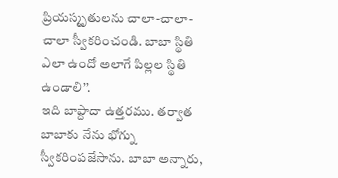ప్రియస్మృతులను చాలా-చాలా-చాలా స్వీకరించండి. బాబా స్థితి ఎలా ఉందో అలాగే పిల్లల స్థితి ఉండాలి’’.
ఇది బాప్దాదా ఉత్తరము. తర్వాత బాబాకు నేను భోగ్ను స్వీకరింపజేసాను. బాబా అన్నారు,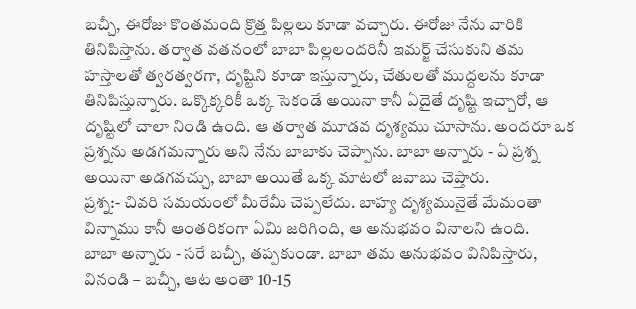బచ్చీ, ఈరోజు కొంతమంది క్రొత్త పిల్లలు కూడా వచ్చారు. ఈరోజు నేను వారికి తినిపిస్తాను. తర్వాత వతనంలో బాబా పిల్లలందరినీ ఇమర్జ్ చేసుకుని తమ హస్తాలతో త్వరత్వరగా, దృష్టిని కూడా ఇస్తున్నారు, చేతులతో ముద్దలను కూడా తినిపిస్తున్నారు. ఒక్కొక్కరికీ ఒక్క సెకండే అయినా కానీ ఏదైతే దృష్టి ఇచ్చారో, ఆ దృష్టిలో చాలా నిండి ఉంది. ఆ తర్వాత మూడవ దృశ్యము చూసాను. అందరూ ఒక ప్రశ్నను అడగమన్నారు అని నేను బాబాకు చెప్పాను. బాబా అన్నారు - ఏ ప్రశ్న అయినా అడగవచ్చు, బాబా అయితే ఒక్క మాటలో జవాబు చెప్తారు.
ప్రశ్న:- చివరి సమయంలో మీరేమీ చెప్పలేదు. బాహ్య దృశ్యమునైతే మేమంతా విన్నాము కానీ ఆంతరికంగా ఏమి జరిగింది, ఆ అనుభవం వినాలని ఉంది.
బాబా అన్నారు - సరే బచ్చీ, తప్పకుండా. బాబా తమ అనుభవం వినిపిస్తారు, వినండి – బచ్చీ, ఆట అంతా 10-15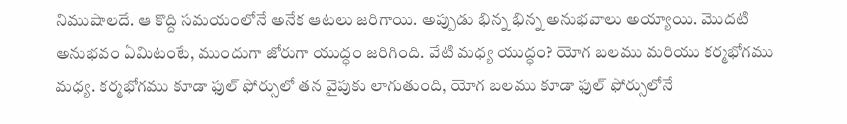నిముషాలదే. ఆ కొద్ది సమయంలోనే అనేక ఆటలు జరిగాయి. అప్పుడు భిన్న భిన్న అనుభవాలు అయ్యాయి. మొదటి అనుభవం ఏమిటంటే, ముందుగా జోరుగా యుద్ధం జరిగింది. వేటి మధ్య యుద్ధం? యోగ బలము మరియు కర్మభోగము మధ్య. కర్మభోగము కూడా ఫుల్ ఫోర్సులో తన వైపుకు లాగుతుంది, యోగ బలము కూడా ఫుల్ ఫోర్సులోనే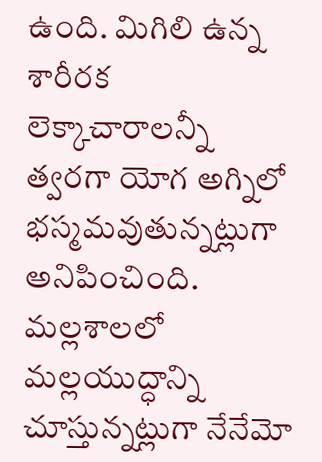ఉంది. మిగిలి ఉన్న శారీరక లెక్కాచారాలన్నీ త్వరగా యోగ అగ్నిలో భస్మమవుతున్నట్లుగా అనిపించింది. మల్లశాలలో మల్లయుద్ధాన్ని చూస్తున్నట్లుగా నేనేమో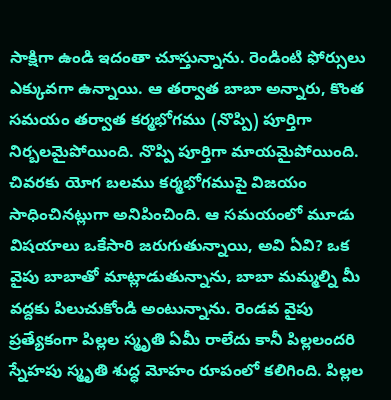సాక్షిగా ఉండి ఇదంతా చూస్తున్నాను. రెండింటి ఫోర్సులు ఎక్కువగా ఉన్నాయి. ఆ తర్వాత బాబా అన్నారు, కొంత సమయం తర్వాత కర్మభోగము (నొప్పి) పూర్తిగా నిర్బలమైపోయింది. నొప్పి పూర్తిగా మాయమైపోయింది. చివరకు యోగ బలము కర్మభోగముపై విజయం సాధించినట్లుగా అనిపించింది. ఆ సమయంలో మూడు విషయాలు ఒకేసారి జరుగుతున్నాయి, అవి ఏవి? ఒక వైపు బాబాతో మాట్లాడుతున్నాను, బాబా మమ్మల్ని మీ వద్దకు పిలుచుకోండి అంటున్నాను. రెండవ వైపు ప్రత్యేకంగా పిల్లల స్మృతి ఏమీ రాలేదు కానీ పిల్లలందరి స్నేహపు స్మృతి శుద్ధ మోహం రూపంలో కలిగింది. పిల్లల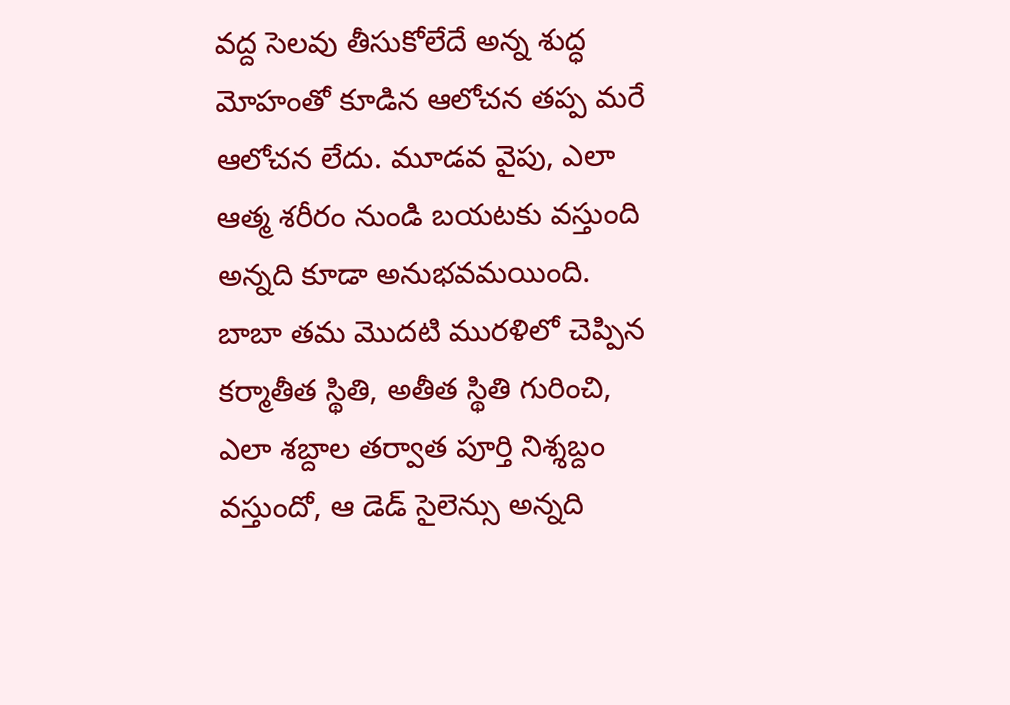వద్ద సెలవు తీసుకోలేదే అన్న శుద్ధ మోహంతో కూడిన ఆలోచన తప్ప మరే ఆలోచన లేదు. మూడవ వైపు, ఎలా ఆత్మ శరీరం నుండి బయటకు వస్తుంది అన్నది కూడా అనుభవమయింది. బాబా తమ మొదటి మురళిలో చెప్పిన కర్మాతీత స్థితి, అతీత స్థితి గురించి, ఎలా శబ్దాల తర్వాత పూర్తి నిశ్శబ్దం వస్తుందో, ఆ డెడ్ సైలెన్సు అన్నది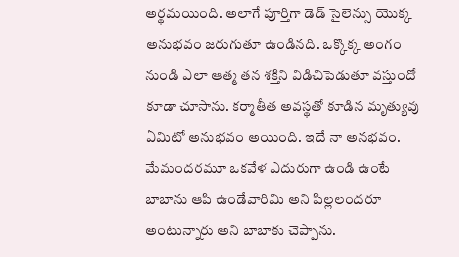అర్థమయింది. అలాగే పూర్తిగా డెడ్ సైలెన్సు యొక్క అనుభవం జరుగుతూ ఉండినది. ఒక్కొక్క అంగం నుండి ఎలా ఆత్మ తన శక్తిని విడిచిపెడుతూ వస్తుందో కూడా చూసాను. కర్మాతీత అవస్థతో కూడిన మృత్యువు ఏమిటో అనుభవం అయింది. ఇదే నా అనభవం.
మేమందరమూ ఒకవేళ ఎదురుగా ఉండి ఉంటే బాబాను ఆపి ఉండేవారిమి అని పిల్లలందరూ అంటున్నారు అని బాబాకు చెప్పాను.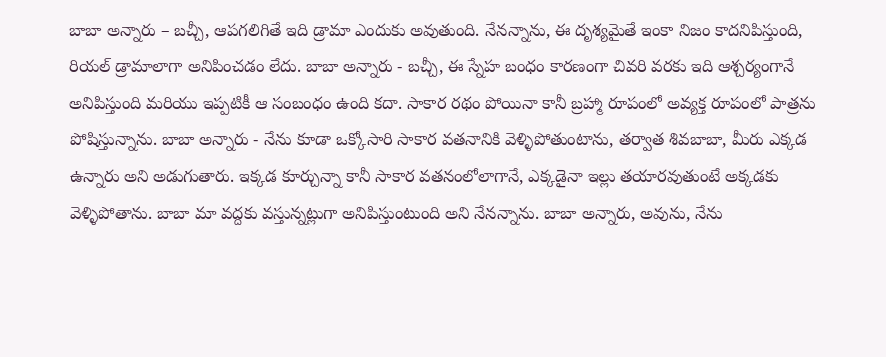బాబా అన్నారు – బచ్చీ, ఆపగలిగితే ఇది డ్రామా ఎందుకు అవుతుంది. నేనన్నాను, ఈ దృశ్యమైతే ఇంకా నిజం కాదనిపిస్తుంది, రియల్ డ్రామాలాగా అనిపించడం లేదు. బాబా అన్నారు - బచ్చీ, ఈ స్నేహ బంధం కారణంగా చివరి వరకు ఇది ఆశ్చర్యంగానే అనిపిస్తుంది మరియు ఇప్పటికీ ఆ సంబంధం ఉంది కదా. సాకార రథం పోయినా కానీ బ్రహ్మా రూపంలో అవ్యక్త రూపంలో పాత్రను పోషిస్తున్నాను. బాబా అన్నారు - నేను కూడా ఒక్కోసారి సాకార వతనానికి వెళ్ళిపోతుంటాను, తర్వాత శివబాబా, మీరు ఎక్కడ ఉన్నారు అని అడుగుతారు. ఇక్కడ కూర్చున్నా కానీ సాకార వతనంలోలాగానే, ఎక్కడైనా ఇల్లు తయారవుతుంటే అక్కడకు వెళ్ళిపోతాను. బాబా మా వద్దకు వస్తున్నట్లుగా అనిపిస్తుంటుంది అని నేనన్నాను. బాబా అన్నారు, అవును, నేను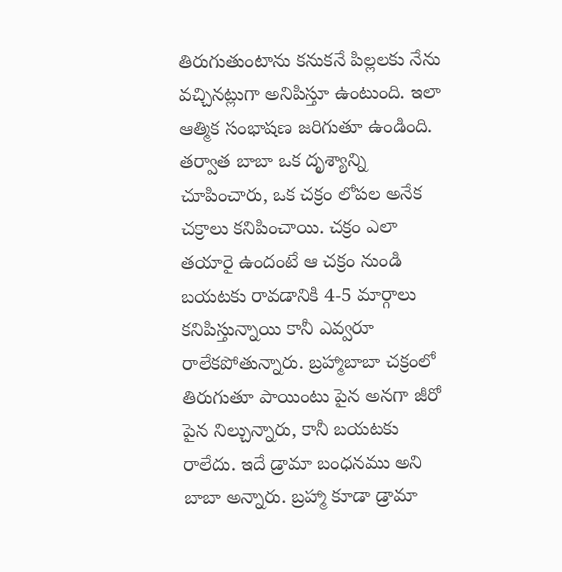తిరుగుతుంటాను కనుకనే పిల్లలకు నేను వచ్చినట్లుగా అనిపిస్తూ ఉంటుంది. ఇలా ఆత్మిక సంభాషణ జరిగుతూ ఉండింది.
తర్వాత బాబా ఒక దృశ్యాన్ని చూపించారు, ఒక చక్రం లోపల అనేక చక్రాలు కనిపించాయి. చక్రం ఎలా తయారై ఉందంటే ఆ చక్రం నుండి బయటకు రావడానికి 4-5 మార్గాలు కనిపిస్తున్నాయి కానీ ఎవ్వరూ రాలేకపోతున్నారు. బ్రహ్మాబాబా చక్రంలో తిరుగుతూ పాయింటు పైన అనగా జీరో పైన నిల్చున్నారు, కానీ బయటకు రాలేదు. ఇదే డ్రామా బంధనము అని బాబా అన్నారు. బ్రహ్మా కూడా డ్రామా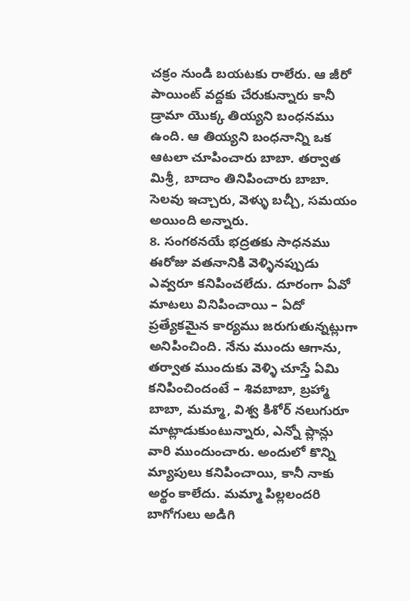చక్రం నుండి బయటకు రాలేరు. ఆ జీరో పాయింట్ వద్దకు చేరుకున్నారు కానీ డ్రామా యొక్క తియ్యని బంధనము ఉంది. ఆ తియ్యని బంధనాన్ని ఒక ఆటలా చూపించారు బాబా. తర్వాత మిశ్రీ, బాదాం తినిపించారు బాబా. సెలవు ఇచ్చారు, వెళ్ళు బచ్చీ, సమయం అయింది అన్నారు.
8. సంగఠనయే భద్రతకు సాధనము
ఈరోజు వతనానికి వెళ్ళినప్పుడు ఎవ్వరూ కనిపించలేదు. దూరంగా ఏవో మాటలు వినిపించాయి – ఏదో ప్రత్యేకమైన కార్యము జరుగుతున్నట్లుగా అనిపించింది. నేను ముందు ఆగాను, తర్వాత ముందుకు వెళ్ళి చూస్తే ఏమి కనిపించిందంటే – శివబాబా, బ్రహ్మా బాబా, మమ్మా, విశ్వ కిశోర్ నలుగురూ మాట్లాడుకుంటున్నారు, ఎన్నో ప్లాన్లు వారి ముందుంచారు. అందులో కొన్ని మ్యాపులు కనిపించాయి, కానీ నాకు అర్థం కాలేదు. మమ్మా పిల్లలందరి బాగోగులు అడిగి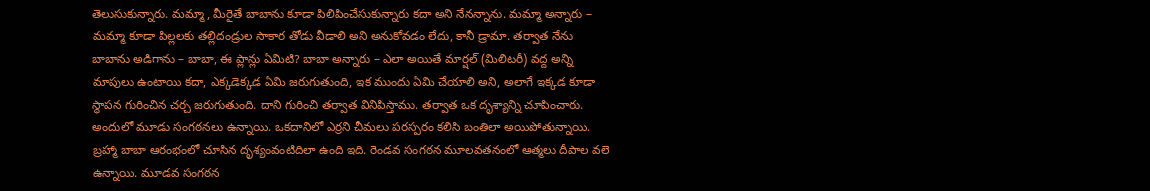తెలుసుకున్నారు. మమ్మా, మీరైతే బాబాను కూడా పిలిపించేసుకున్నారు కదా అని నేనన్నాను. మమ్మా అన్నారు – మమ్మా కూడా పిల్లలకు తల్లిదండ్రుల సాకార తోడు వీడాలి అని అనుకోవడం లేదు, కానీ డ్రామా. తర్వాత నేను బాబాను అడిగాను – బాబా, ఈ ప్లాన్లు ఏమిటి? బాబా అన్నారు – ఎలా అయితే మార్షల్ (మిలిటరీ) వద్ద అన్ని మాపులు ఉంటాయి కదా, ఎక్కడెక్కడ ఏమి జరుగుతుంది, ఇక ముందు ఏమి చేయాలి అని, అలాగే ఇక్కడ కూడా స్థాపన గురించిన చర్చ జరుగుతుంది. దాని గురించి తర్వాత వినిపిస్తాము. తర్వాత ఒక దృశ్యాన్ని చూపించారు.
అందులో మూడు సంగఠనలు ఉన్నాయి. ఒకదానిలో ఎర్రని చీమలు పరస్పరం కలిసి బంతిలా అయిపోతున్నాయి. బ్రహ్మా బాబా ఆరంభంలో చూసిన దృశ్యంవంటిదిలా ఉంది ఇది. రెండవ సంగఠన మూలవతనంలో ఆత్మలు దీపాల వలె ఉన్నాయి. మూడవ సంగఠన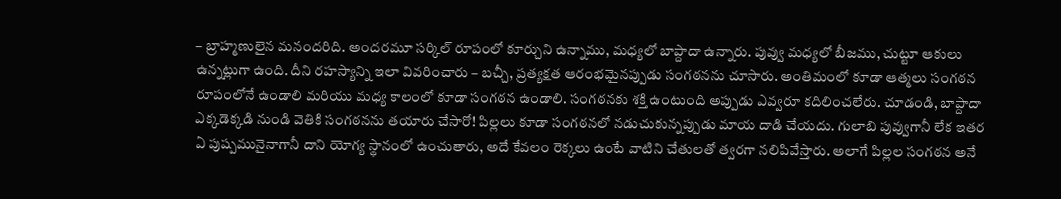– బ్రాహ్మణులైన మనందరిది. అందరమూ సర్కిల్ రూపంలో కూర్చుని ఉన్నాము, మధ్యలో బాప్దాదా ఉన్నారు. పువ్వు మధ్యలో బీజము, చుట్టూ ఆకులు ఉన్నట్లుగా ఉంది. దీని రహస్యాన్ని ఇలా వివరించారు – బచ్చీ, ప్రత్యక్షత ఆరంభమైనప్పుడు సంగఠనను చూసారు. అంతిమంలో కూడా ఆత్మలు సంగఠన రూపంలోనే ఉండాలి మరియు మధ్య కాలంలో కూడా సంగఠన ఉండాలి. సంగఠనకు శక్తి ఉంటుంది అప్పుడు ఎవ్వరూ కదిలించలేరు. చూడండి, బాప్దాదా ఎక్కడెక్కడి నుండి వెతికి సంగఠనను తయారు చేసారో! పిల్లలు కూడా సంగఠనలో నడుచుకున్నప్పుడు మాయ దాడి చేయదు. గులాబి పువ్వుగానీ లేక ఇతర ఏ పుష్పమునైనాగానీ దాని యోగ్య స్థానంలో ఉంచుతారు, అదే కేవలం రెక్కలు ఉంటే వాటిని చేతులతో త్వరగా నలిపివేస్తారు. అలాగే పిల్లల సంగఠన అనే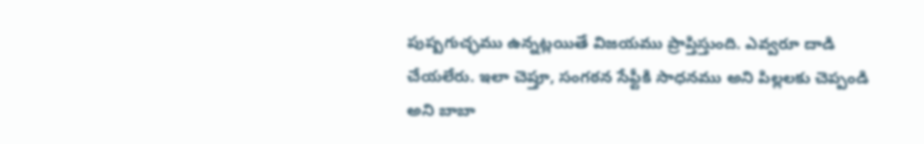పుష్పగుచ్ఛము ఉన్నట్లయితే విజయము ప్రాప్తిస్తుంది. ఎవ్వరూ దాడి చేయలేరు. ఇలా చెప్తూ, సంగఠన సేఫ్టీకి సాధనము అని పిల్లలకు చెప్పండి అని బాబా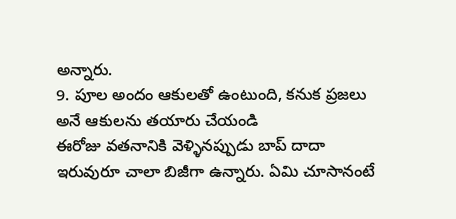అన్నారు.
9. పూల అందం ఆకులతో ఉంటుంది, కనుక ప్రజలు అనే ఆకులను తయారు చేయండి
ఈరోజు వతనానికి వెళ్ళినప్పుడు బాప్ దాదా ఇరువురూ చాలా బిజీగా ఉన్నారు. ఏమి చూసానంటే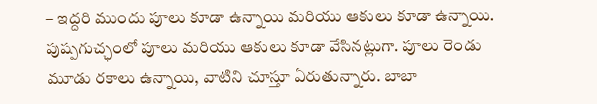– ఇద్దరి ముందు పూలు కూడా ఉన్నాయి మరియు ఆకులు కూడా ఉన్నాయి. పుష్పగుచ్ఛంలో పూలు మరియు ఆకులు కూడా వేసినట్లుగా. పూలు రెండు మూడు రకాలు ఉన్నాయి, వాటిని చూస్తూ ఏరుతున్నారు. బాబా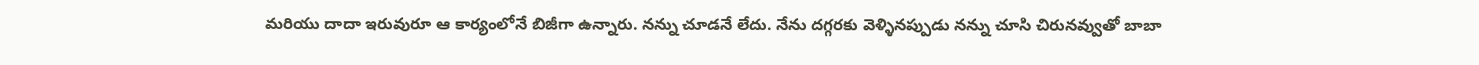మరియు దాదా ఇరువురూ ఆ కార్యంలోనే బిజీగా ఉన్నారు. నన్ను చూడనే లేదు. నేను దగ్గరకు వెళ్ళినప్పుడు నన్ను చూసి చిరునవ్వుతో బాబా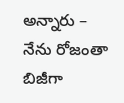అన్నారు – నేను రోజంతా బిజీగా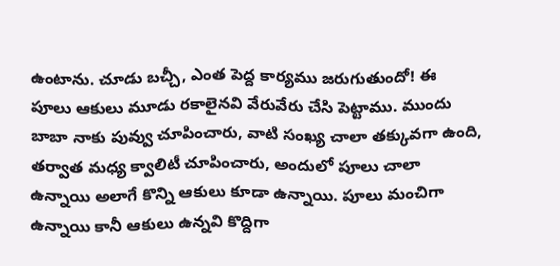ఉంటాను. చూడు బచ్చీ, ఎంత పెద్ద కార్యము జరుగుతుందో! ఈ పూలు ఆకులు మూడు రకాలైనవి వేరువేరు చేసి పెట్టాము. ముందు బాబా నాకు పువ్వు చూపించారు, వాటి సంఖ్య చాలా తక్కువగా ఉంది, తర్వాత మధ్య క్వాలిటీ చూపించారు, అందులో పూలు చాలా ఉన్నాయి అలాగే కొన్ని ఆకులు కూడా ఉన్నాయి. పూలు మంచిగా ఉన్నాయి కానీ ఆకులు ఉన్నవి కొద్దిగా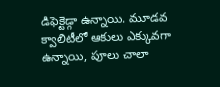డిఫెక్టెడ్గా ఉన్నాయి. మూడవ క్వాలిటీలో ఆకులు ఎక్కువగా ఉన్నాయి, పూలు చాలా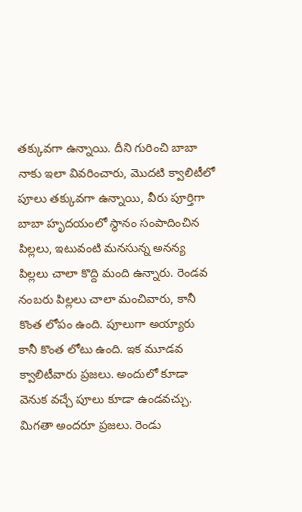తక్కువగా ఉన్నాయి. దీని గురించి బాబా నాకు ఇలా వివరించారు, మొదటి క్వాలిటీలో పూలు తక్కువగా ఉన్నాయి, వీరు పూర్తిగా బాబా హృదయంలో స్థానం సంపాదించిన పిల్లలు, ఇటువంటి మనసున్న అనన్య పిల్లలు చాలా కొద్ది మంది ఉన్నారు. రెండవ నంబరు పిల్లలు చాలా మంచివారు, కానీ కొంత లోపం ఉంది. పూలుగా అయ్యారు కానీ కొంత లోటు ఉంది. ఇక మూడవ క్వాలిటీవారు ప్రజలు. అందులో కూడా వెనుక వచ్చే పూలు కూడా ఉండవచ్చు. మిగతా అందరూ ప్రజలు. రెండు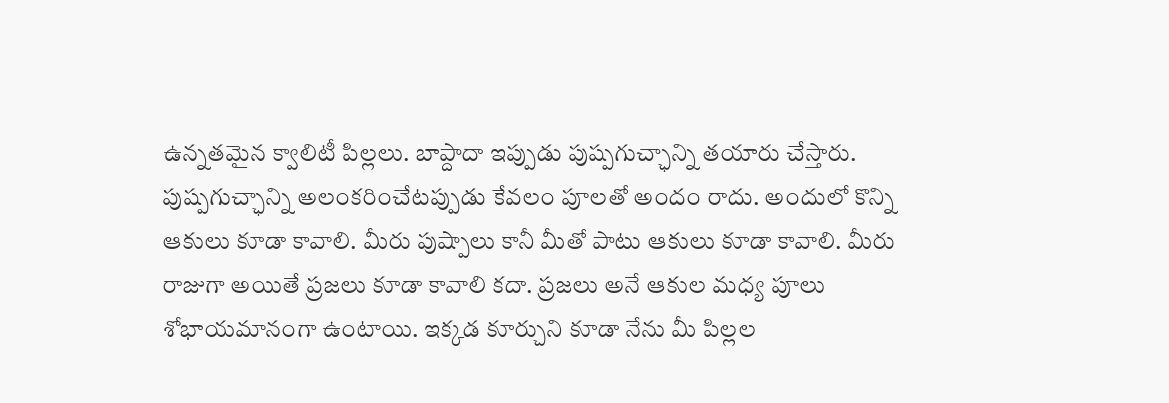ఉన్నతమైన క్వాలిటీ పిల్లలు. బాప్దాదా ఇప్పుడు పుష్పగుచ్ఛాన్ని తయారు చేస్తారు. పుష్పగుచ్ఛాన్ని అలంకరించేటప్పుడు కేవలం పూలతో అందం రాదు. అందులో కొన్ని ఆకులు కూడా కావాలి. మీరు పుష్పాలు కానీ మీతో పాటు ఆకులు కూడా కావాలి. మీరు రాజుగా అయితే ప్రజలు కూడా కావాలి కదా. ప్రజలు అనే ఆకుల మధ్య పూలు శోభాయమానంగా ఉంటాయి. ఇక్కడ కూర్చుని కూడా నేను మీ పిల్లల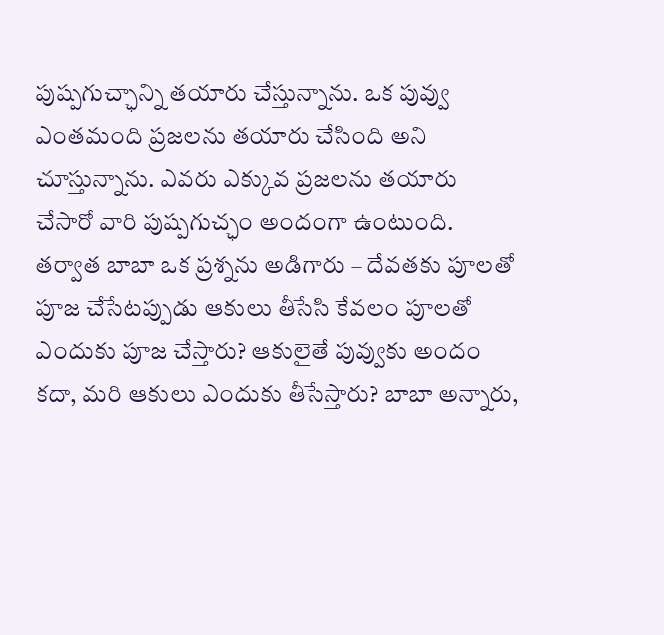పుష్పగుచ్ఛాన్ని తయారు చేస్తున్నాను. ఒక పువ్వు ఎంతమంది ప్రజలను తయారు చేసింది అని చూస్తున్నాను. ఎవరు ఎక్కువ ప్రజలను తయారు చేసారో వారి పుష్పగుచ్ఛం అందంగా ఉంటుంది. తర్వాత బాబా ఒక ప్రశ్నను అడిగారు – దేవతకు పూలతో పూజ చేసేటప్పుడు ఆకులు తీసేసి కేవలం పూలతో ఎందుకు పూజ చేస్తారు? ఆకులైతే పువ్వుకు అందం కదా, మరి ఆకులు ఎందుకు తీసేస్తారు? బాబా అన్నారు,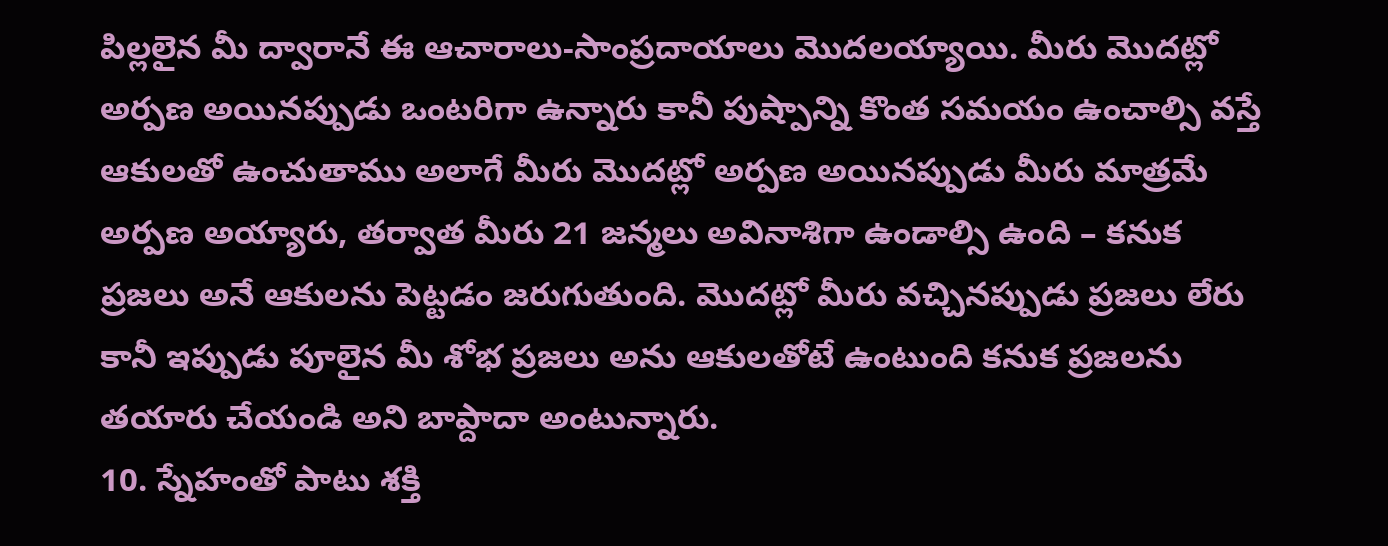పిల్లలైన మీ ద్వారానే ఈ ఆచారాలు-సాంప్రదాయాలు మొదలయ్యాయి. మీరు మొదట్లో అర్పణ అయినప్పుడు ఒంటరిగా ఉన్నారు కానీ పుష్పాన్ని కొంత సమయం ఉంచాల్సి వస్తే ఆకులతో ఉంచుతాము అలాగే మీరు మొదట్లో అర్పణ అయినప్పుడు మీరు మాత్రమే అర్పణ అయ్యారు, తర్వాత మీరు 21 జన్మలు అవినాశిగా ఉండాల్సి ఉంది – కనుక ప్రజలు అనే ఆకులను పెట్టడం జరుగుతుంది. మొదట్లో మీరు వచ్చినప్పుడు ప్రజలు లేరు కానీ ఇప్పుడు పూలైన మీ శోభ ప్రజలు అను ఆకులతోటే ఉంటుంది కనుక ప్రజలను తయారు చేయండి అని బాప్దాదా అంటున్నారు.
10. స్నేహంతో పాటు శక్తి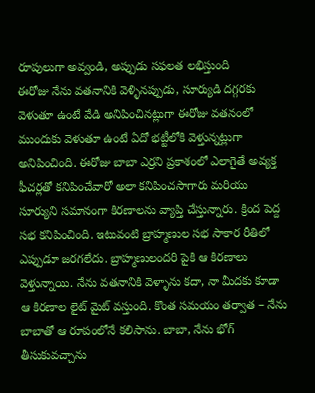రూపులుగా అవ్వండి, అప్పుడు సఫలత లభిస్తుంది
ఈరోజు నేను వతనానికి వెళ్ళినప్పుడు, సూర్యుడి దగ్గరకు వెళుతూ ఉంటే వేడి అనిపించినట్లుగా ఈరోజు వతనంలో ముందుకు వెళుతూ ఉంటే ఏదో భట్టీలోకి వెళ్తున్నట్లుగా అనిపించింది. ఈరోజు బాబా ఎర్రని ప్రకాశంలో ఎలాగైతే అవ్యక్త ఫీచర్లతో కనిపించేవారో అలా కనిపించసాగారు మరియు సూర్యుని సమానంగా కిరణాలను వ్యాప్తి చేస్తున్నారు. క్రింద పెద్ద సభ కనిపించింది. ఇటువంటి బ్రాహ్మణుల సభ సాకార రీతిలో ఎప్పుడూ జరగలేదు. బ్రాహ్మణులందరి పైకి ఆ కిరణాలు వెళ్తున్నాయి. నేను వతనానికి వెళ్ళాను కదా, నా మీదకు కూడా ఆ కిరణాల లైట్ మైట్ వస్తుంది. కొంత సమయం తర్వాత – నేను బాబాతో ఆ రూపంలోనే కలిసాను. బాబా, నేను భోగ్ తీసుకువచ్చాను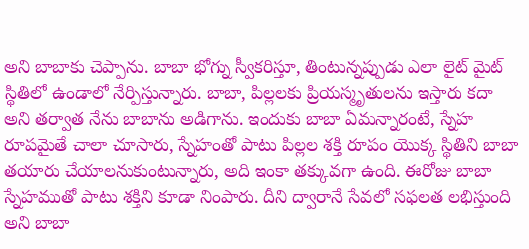అని బాబాకు చెప్పాను. బాబా భోగ్ను స్వీకరిస్తూ, తింటున్నప్పుడు ఎలా లైట్ మైట్ స్థితిలో ఉండాలో నేర్పిస్తున్నారు. బాబా, పిల్లలకు ప్రియస్మృతులను ఇస్తారు కదా అని తర్వాత నేను బాబాను అడిగాను. ఇందుకు బాబా ఏమన్నారంటే, స్నేహ రూపమైతే చాలా చూసారు, స్నేహంతో పాటు పిల్లల శక్తి రూపం యొక్క స్థితిని బాబా తయారు చేయాలనుకుంటున్నారు, అది ఇంకా తక్కువగా ఉంది. ఈరోజు బాబా స్నేహముతో పాటు శక్తిని కూడా నింపారు. దీని ద్వారానే సేవలో సఫలత లభిస్తుంది అని బాబా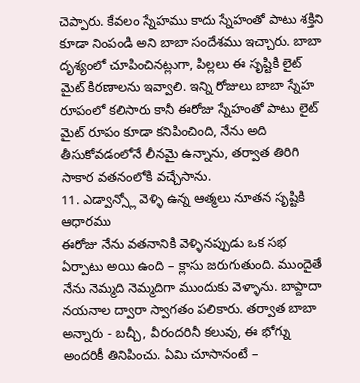చెప్పారు. కేవలం స్నేహము కాదు స్నేహంతో పాటు శక్తిని కూడా నింపండి అని బాబా సందేశము ఇచ్చారు. బాబా దృశ్యంలో చూపించినట్లుగా, పిల్లలు ఈ సృష్టికి లైట్ మైట్ కిరణాలను ఇవ్వాలి. ఇన్ని రోజులు బాబా స్నేహ రూపంలో కలిసారు కానీ ఈరోజు స్నేహంతో పాటు లైట్ మైట్ రూపం కూడా కనిపించింది, నేను అది తీసుకోవడంలోనే లీనమై ఉన్నాను, తర్వాత తిరిగి సాకార వతనంలోకి వచ్చేసాను.
11. ఎడ్వాన్స్లో వెళ్ళి ఉన్న ఆత్మలు నూతన సృష్టికి ఆధారము
ఈరోజు నేను వతనానికి వెళ్ళినప్పుడు ఒక సభ ఏర్పాటు అయి ఉంది – క్లాసు జరుగుతుంది. ముందైతే నేను నెమ్మది నెమ్మదిగా ముందుకు వెళ్ళాను. బాప్దాదా నయనాల ద్వారా స్వాగతం పలికారు. తర్వాత బాబా అన్నారు - బచ్చీ, వీరందరినీ కలువు, ఈ భోగ్ను అందరికీ తినిపించు. ఏమి చూసానంటే –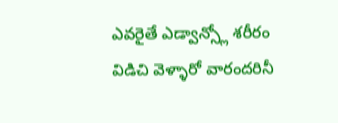ఎవరైతే ఎడ్వాన్స్లో శరీరం విడిచి వెళ్ళారో వారందరినీ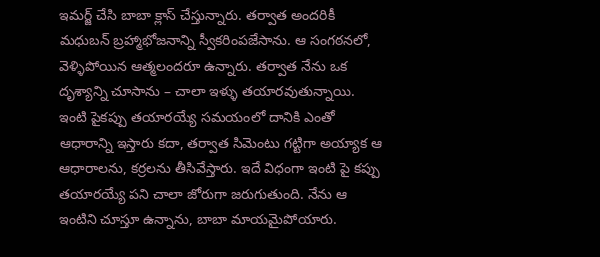ఇమర్జ్ చేసి బాబా క్లాస్ చేస్తున్నారు. తర్వాత అందరికీ మధుబన్ బ్రహ్మాభోజనాన్ని స్వీకరింపజేసాను. ఆ సంగఠనలో, వెళ్ళిపోయిన ఆత్మలందరూ ఉన్నారు. తర్వాత నేను ఒక దృశ్యాన్ని చూసాను – చాలా ఇళ్ళు తయారవుతున్నాయి. ఇంటి పైకప్పు తయారయ్యే సమయంలో దానికి ఎంతో ఆధారాన్ని ఇస్తారు కదా, తర్వాత సిమెంటు గట్టిగా అయ్యాక ఆ ఆధారాలను, కర్రలను తీసివేస్తారు. ఇదే విధంగా ఇంటి పై కప్పు తయారయ్యే పని చాలా జోరుగా జరుగుతుంది. నేను ఆ ఇంటిని చూస్తూ ఉన్నాను, బాబా మాయమైపోయారు.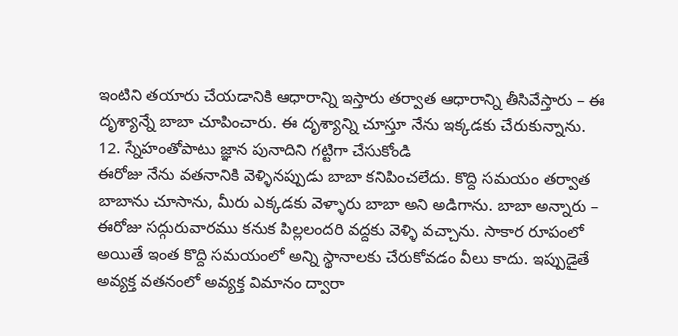ఇంటిని తయారు చేయడానికి ఆధారాన్ని ఇస్తారు తర్వాత ఆధారాన్ని తీసివేస్తారు – ఈ దృశ్యాన్నే బాబా చూపించారు. ఈ దృశ్యాన్ని చూస్తూ నేను ఇక్కడకు చేరుకున్నాను.
12. స్నేహంతోపాటు జ్ఞాన పునాదిని గట్టిగా చేసుకోండి
ఈరోజు నేను వతనానికి వెళ్ళినప్పుడు బాబా కనిపించలేదు. కొద్ది సమయం తర్వాత బాబాను చూసాను, మీరు ఎక్కడకు వెళ్ళారు బాబా అని అడిగాను. బాబా అన్నారు – ఈరోజు సద్గురువారము కనుక పిల్లలందరి వద్దకు వెళ్ళి వచ్చాను. సాకార రూపంలో అయితే ఇంత కొద్ది సమయంలో అన్ని స్థానాలకు చేరుకోవడం వీలు కాదు. ఇప్పుడైతే అవ్యక్త వతనంలో అవ్యక్త విమానం ద్వారా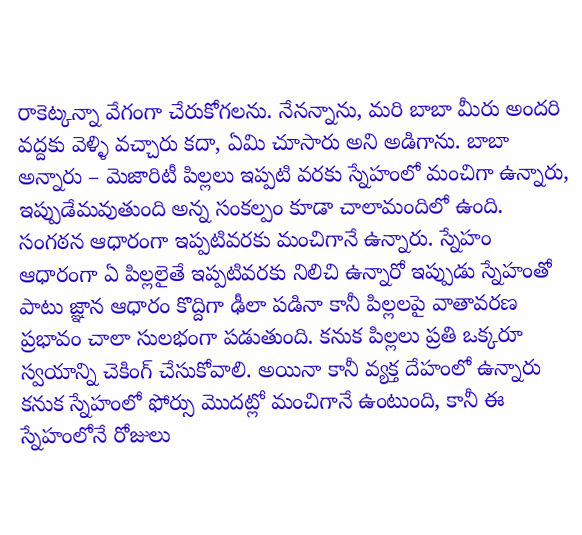రాకెట్కన్నా వేగంగా చేరుకోగలను. నేనన్నాను, మరి బాబా మీరు అందరి వద్దకు వెళ్ళి వచ్చారు కదా, ఏమి చూసారు అని అడిగాను. బాబా అన్నారు – మెజారిటీ పిల్లలు ఇప్పటి వరకు స్నేహంలో మంచిగా ఉన్నారు, ఇప్పుడేమవుతుంది అన్న సంకల్పం కూడా చాలామందిలో ఉంది. సంగఠన ఆధారంగా ఇప్పటివరకు మంచిగానే ఉన్నారు. స్నేహం ఆధారంగా ఏ పిల్లలైతే ఇప్పటివరకు నిలిచి ఉన్నారో ఇప్పుడు స్నేహంతో పాటు జ్ఞాన ఆధారం కొద్దిగా ఢీలా పడినా కానీ పిల్లలపై వాతావరణ ప్రభావం చాలా సులభంగా పడుతుంది. కనుక పిల్లలు ప్రతి ఒక్కరూ స్వయాన్ని చెకింగ్ చేసుకోవాలి. అయినా కానీ వ్యక్త దేహంలో ఉన్నారు కనుక స్నేహంలో ఫోర్సు మొదట్లో మంచిగానే ఉంటుంది, కానీ ఈ స్నేహంలోనే రోజులు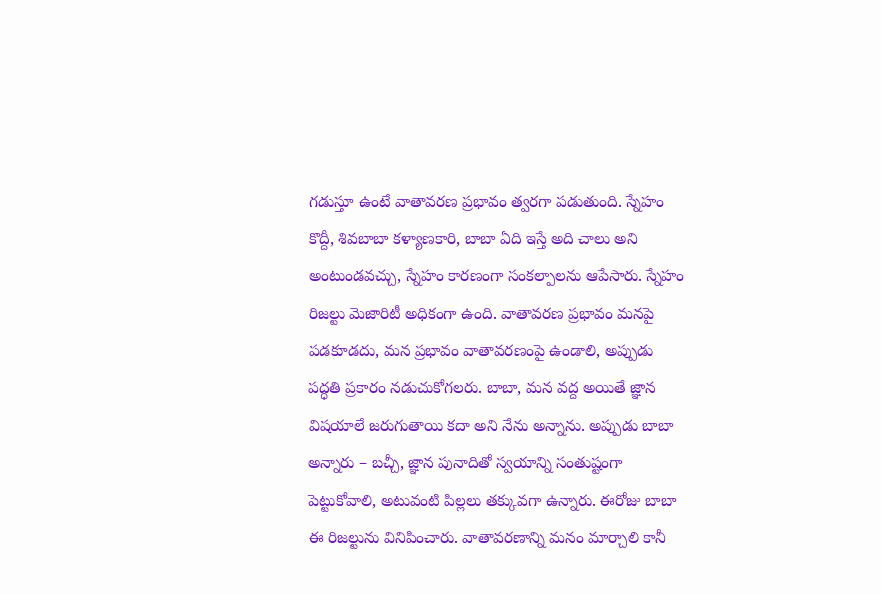గడుస్తూ ఉంటే వాతావరణ ప్రభావం త్వరగా పడుతుంది. స్నేహం కొద్దీ, శివబాబా కళ్యాణకారి, బాబా ఏది ఇస్తే అది చాలు అని అంటుండవచ్చు, స్నేహం కారణంగా సంకల్పాలను ఆపేసారు. స్నేహం రిజల్టు మెజారిటీ అధికంగా ఉంది. వాతావరణ ప్రభావం మనపై పడకూడదు, మన ప్రభావం వాతావరణంపై ఉండాలి, అప్పుడు పద్ధతి ప్రకారం నడుచుకోగలరు. బాబా, మన వద్ద అయితే జ్ఞాన విషయాలే జరుగుతాయి కదా అని నేను అన్నాను. అప్పుడు బాబా అన్నారు – బచ్చీ, జ్ఞాన పునాదితో స్వయాన్ని సంతుష్టంగా పెట్టుకోవాలి, అటువంటి పిల్లలు తక్కువగా ఉన్నారు. ఈరోజు బాబా ఈ రిజల్టును వినిపించారు. వాతావరణాన్ని మనం మార్చాలి కానీ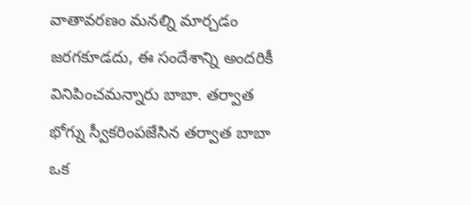వాతావరణం మనల్ని మార్చడం జరగకూడదు, ఈ సందేశాన్ని అందరికీ వినిపించమన్నారు బాబా. తర్వాత భోగ్ను స్వీకరింపజేసిన తర్వాత బాబా ఒక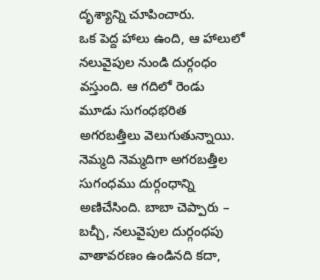దృశ్యాన్ని చూపించారు.
ఒక పెద్ద హాలు ఉంది, ఆ హాలులో నలువైపుల నుండి దుర్గంధం వస్తుంది. ఆ గదిలో రెండు మూడు సుగంధభరిత అగరబత్తీలు వెలుగుతున్నాయి. నెమ్మది నెమ్మదిగా అగరబత్తీల సుగంధము దుర్గంధాన్ని అణిచేసింది. బాబా చెప్పారు – బచ్చీ, నలువైపుల దుర్గంధపు వాతావరణం ఉండినది కదా,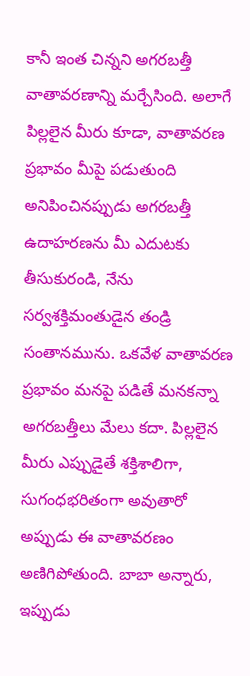కానీ ఇంత చిన్నని అగరబత్తీ వాతావరణాన్ని మర్చేసింది. అలాగే పిల్లలైన మీరు కూడా, వాతావరణ ప్రభావం మీపై పడుతుంది అనిపించినప్పుడు అగరబత్తీ ఉదాహరణను మీ ఎదుటకు తీసుకురండి, నేను సర్వశక్తిమంతుడైన తండ్రి సంతానమును. ఒకవేళ వాతావరణ ప్రభావం మనపై పడితే మనకన్నా అగరబత్తీలు మేలు కదా. పిల్లలైన మీరు ఎప్పుడైతే శక్తిశాలిగా, సుగంధభరితంగా అవుతారో అప్పుడు ఈ వాతావరణం అణిగిపోతుంది. బాబా అన్నారు, ఇప్పుడు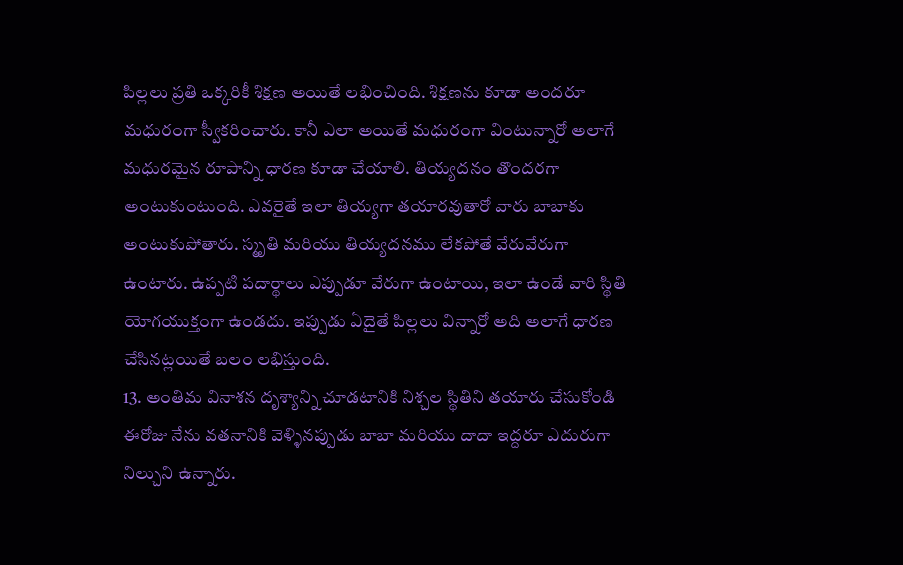పిల్లలు ప్రతి ఒక్కరికీ శిక్షణ అయితే లభించింది. శిక్షణను కూడా అందరూ మధురంగా స్వీకరించారు. కానీ ఎలా అయితే మధురంగా వింటున్నారో అలాగే మధురమైన రూపాన్ని ధారణ కూడా చేయాలి. తియ్యదనం తొందరగా అంటుకుంటుంది. ఎవరైతే ఇలా తియ్యగా తయారవుతారో వారు బాబాకు అంటుకుపోతారు. స్మృతి మరియు తియ్యదనము లేకపోతే వేరువేరుగా ఉంటారు. ఉప్పటి పదార్థాలు ఎప్పుడూ వేరుగా ఉంటాయి, ఇలా ఉండే వారి స్థితి యోగయుక్తంగా ఉండదు. ఇప్పుడు ఏదైతే పిల్లలు విన్నారో అది అలాగే ధారణ చేసినట్లయితే బలం లభిస్తుంది.
13. అంతిమ వినాశన దృశ్యాన్ని చూడటానికి నిశ్చల స్థితిని తయారు చేసుకోండి
ఈరోజు నేను వతనానికి వెళ్ళినప్పుడు బాబా మరియు దాదా ఇద్దరూ ఎదురుగా నిల్చుని ఉన్నారు.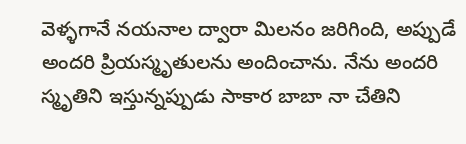వెళ్ళగానే నయనాల ద్వారా మిలనం జరిగింది, అప్పుడే అందరి ప్రియస్మృతులను అందించాను. నేను అందరి స్మృతిని ఇస్తున్నప్పుడు సాకార బాబా నా చేతిని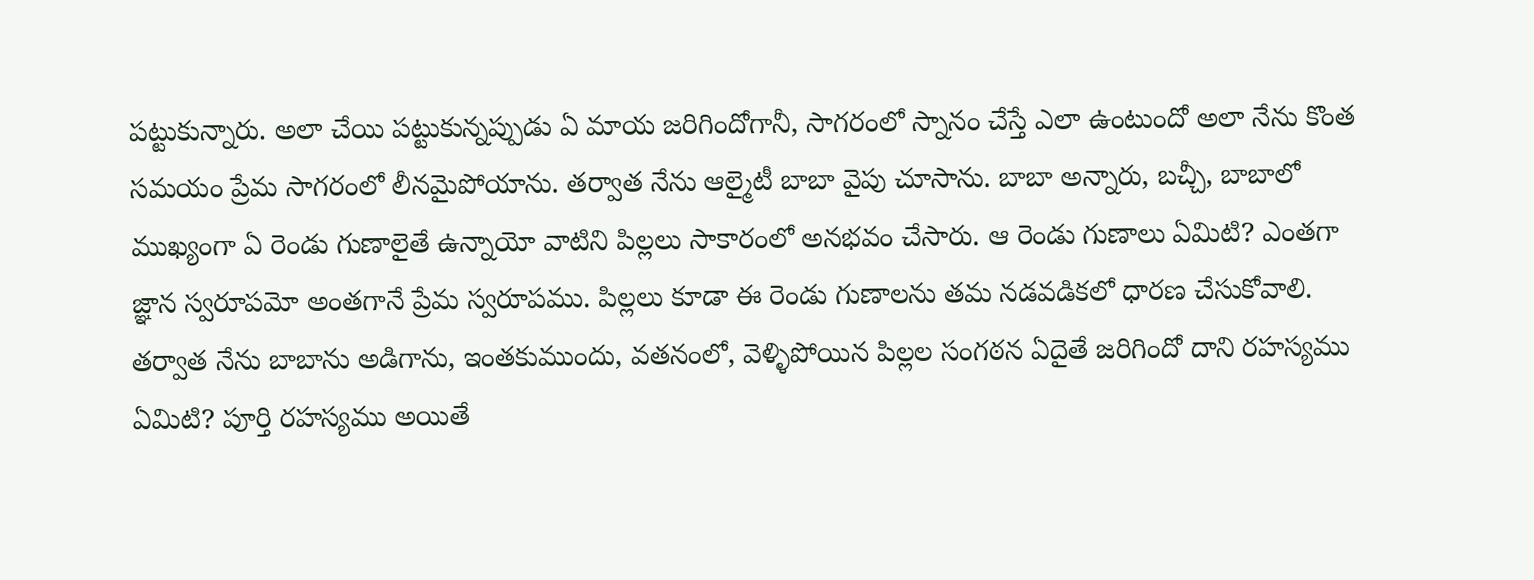పట్టుకున్నారు. అలా చేయి పట్టుకున్నప్పుడు ఏ మాయ జరిగిందోగానీ, సాగరంలో స్నానం చేస్తే ఎలా ఉంటుందో అలా నేను కొంత సమయం ప్రేమ సాగరంలో లీనమైపోయాను. తర్వాత నేను ఆల్మైటీ బాబా వైపు చూసాను. బాబా అన్నారు, బచ్చీ, బాబాలో ముఖ్యంగా ఏ రెండు గుణాలైతే ఉన్నాయో వాటిని పిల్లలు సాకారంలో అనభవం చేసారు. ఆ రెండు గుణాలు ఏమిటి? ఎంతగా జ్ఞాన స్వరూపమో అంతగానే ప్రేమ స్వరూపము. పిల్లలు కూడా ఈ రెండు గుణాలను తమ నడవడికలో ధారణ చేసుకోవాలి. తర్వాత నేను బాబాను అడిగాను, ఇంతకుముందు, వతనంలో, వెళ్ళిపోయిన పిల్లల సంగఠన ఏదైతే జరిగిందో దాని రహస్యము ఏమిటి? పూర్తి రహస్యము అయితే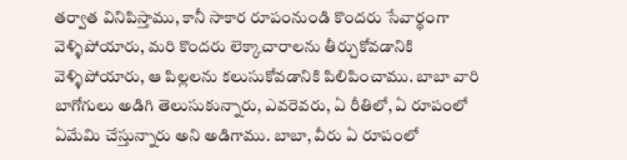తర్వాత వినిపిస్తాము, కానీ సాకార రూపంనుండి కొందరు సేవార్థంగా వెళ్ళిపోయారు, మరి కొందరు లెక్కాచారాలను తీర్చుకోవడానికి వెళ్ళిపోయారు, ఆ పిల్లలను కలుసుకోవడానికి పిలిపించాము. బాబా వారి బాగోగులు అడిగి తెలుసుకున్నారు, ఎవరెవరు, ఏ రీతిలో, ఏ రూపంలో ఏమేమి చేస్తున్నారు అని అడిగాము. బాబా, వీరు ఏ రూపంలో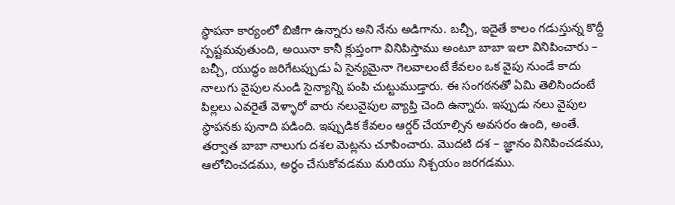స్థాపనా కార్యంలో బిజీగా ఉన్నారు అని నేను అడిగాను. బచ్చీ, ఇదైతే కాలం గడుస్తున్న కొద్దీ స్పష్టమవుతుంది, అయినా కానీ క్లుప్తంగా వినిపిస్తాము అంటూ బాబా ఇలా వినిపించారు – బచ్చీ, యుద్ధం జరిగేటప్పుడు ఏ సైన్యమైనా గెలవాలంటే కేవలం ఒక వైపు నుండే కాదు నాలుగు వైపుల నుండి సైన్యాన్ని పంపి చుట్టుముడ్తారు. ఈ సంగఠనతో ఏమి తెలిసిందంటే పిల్లలు ఎవరైతే వెళ్ళారో వారు నలువైపుల వ్యాప్తి చెంది ఉన్నారు. ఇప్పుడు నలు వైపుల స్థాపనకు పునాది పడింది. ఇప్పుడిక కేవలం ఆర్డర్ చేయాల్సిన అవసరం ఉంది, అంతే.
తర్వాత బాబా నాలుగు దశల మెట్లను చూపించారు. మొదటి దశ – జ్ఞానం వినిపించడము, ఆలోచించడము, అర్థం చేసుకోవడము మరియు నిశ్చయం జరగడము.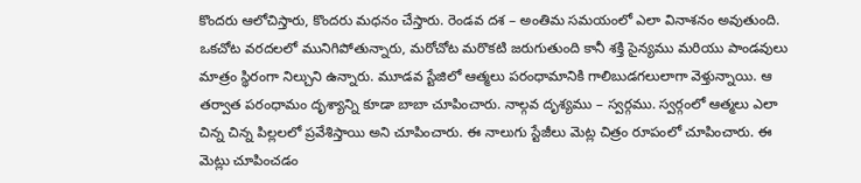కొందరు ఆలోచిస్తారు, కొందరు మధనం చేస్తారు. రెండవ దశ – అంతిమ సమయంలో ఎలా వినాశనం అవుతుంది. ఒకచోట వరదలలో మునిగిపోతున్నారు, మరోచోట మరొకటి జరుగుతుంది కానీ శక్తి సైన్యము మరియు పాండవులు మాత్రం స్థిరంగా నిల్చుని ఉన్నారు. మూడవ స్టేజిలో ఆత్మలు పరంధామానికి గాలిబుడగలులాగా వెళ్తున్నాయి. ఆ తర్వాత పరంధామం దృశ్యాన్ని కూడా బాబా చూపించారు. నాల్గవ దృశ్యము – స్వర్గము. స్వర్గంలో ఆత్మలు ఎలా చిన్న చిన్న పిల్లలలో ప్రవేశిస్తాయి అని చూపించారు. ఈ నాలుగు స్టేజీలు మెట్ల చిత్రం రూపంలో చూపించారు. ఈ మెట్లు చూపించడం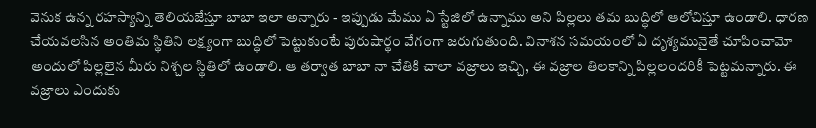వెనుక ఉన్న రహస్యాన్ని తెలియజేస్తూ బాబా ఇలా అన్నారు - ఇప్పుడు మేము ఏ స్టేజిలో ఉన్నాము అని పిల్లలు తమ బుద్ధిలో ఆలోచిస్తూ ఉండాలి. ధారణ చేయవలసిన అంతిమ స్థితిని లక్ష్యంగా బుద్ధిలో పెట్టుకుంటే పురుషార్థం వేగంగా జరుగుతుంది. వినాశన సమయంలో ఏ దృశ్యమునైతే చూపించామో అందులో పిల్లలైన మీరు నిశ్చల స్థితిలో ఉండాలి. ఆ తర్వాత బాబా నా చేతికి చాలా వజ్రాలు ఇచ్చి, ఈ వజ్రాల తిలకాన్ని పిల్లలందరికీ పెట్టమన్నారు. ఈ వజ్రాలు ఎందుకు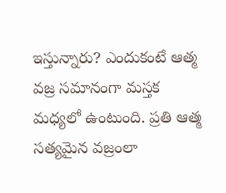ఇస్తున్నారు? ఎందుకంటే ఆత్మ వజ్ర సమానంగా మస్తక మధ్యలో ఉంటుంది. ప్రతి ఆత్మ సత్యమైన వజ్రంలా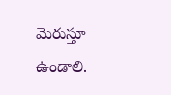మెరుస్తూ ఉండాలి.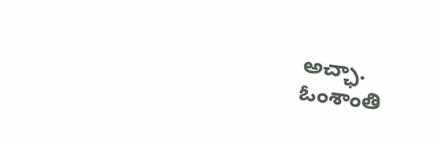అచ్ఛా.
ఓంశాంతి